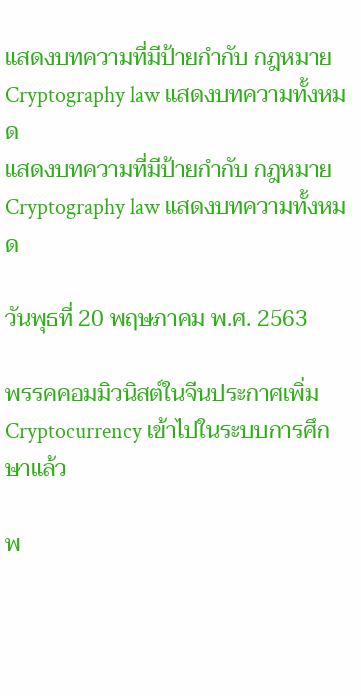แสดงบทความที่มีป้ายกำกับ กฎหมาย Cryptography law แสดงบทความทั้งหมด
แสดงบทความที่มีป้ายกำกับ กฎหมาย Cryptography law แสดงบทความทั้งหมด

วันพุธที่ 20 พฤษภาคม พ.ศ. 2563

พรรคคอมมิวนิสต์ในจีนประกาศเพิ่ม Cryptocurrency เข้าไปในระบบการศึกษาแล้ว

พ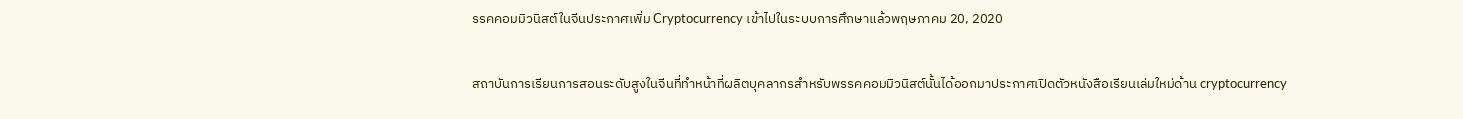รรคคอมมิวนิสต์ในจีนประกาศเพิ่ม Cryptocurrency เข้าไปในระบบการศึกษาแล้วพฤษภาคม 20, 2020

สถาบันการเรียนการสอนระดับสูงในจีนที่ทำหน้าที่ผลิตบุคลากรสำหรับพรรคคอมมิวนิสต์นั้นได้ออกมาประกาศเปิดตัวหนังสือเรียนเล่มใหม่ด้าน cryptocurrency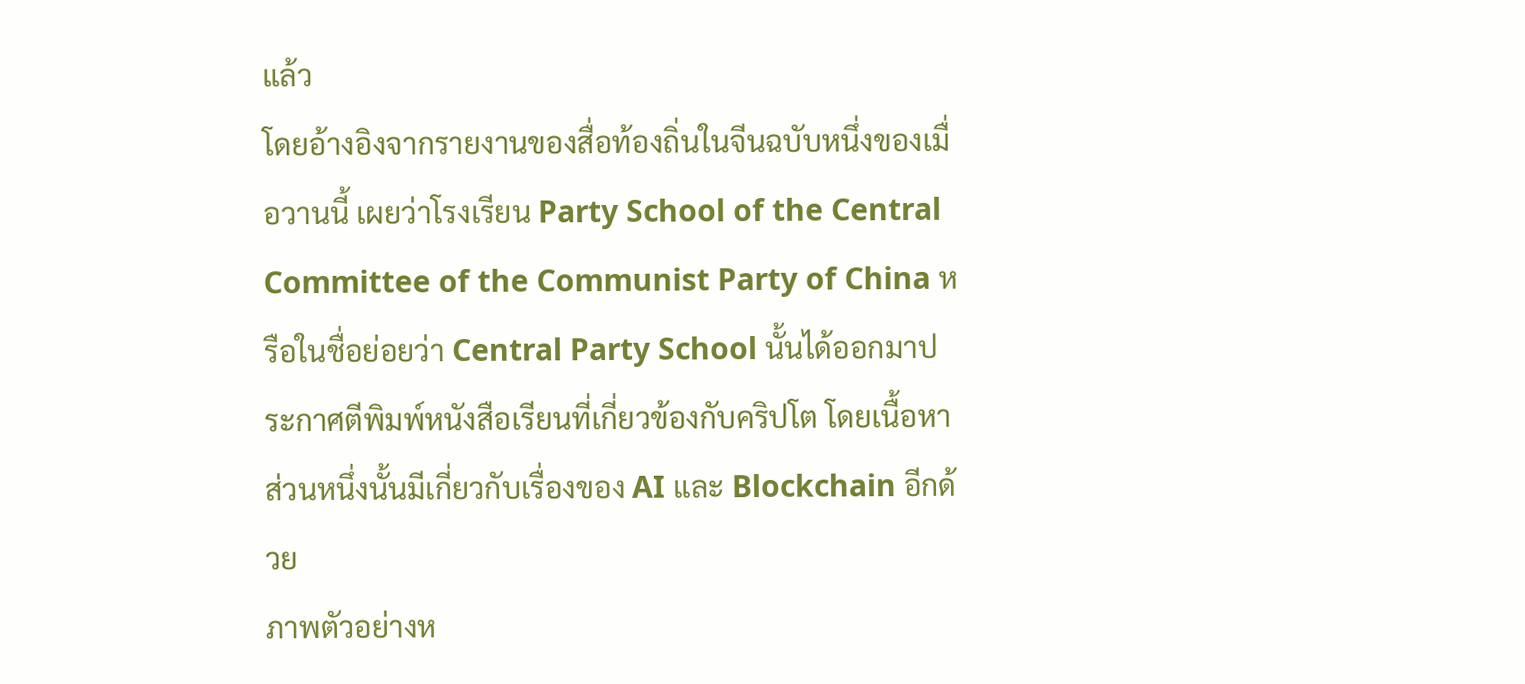แล้ว
โดยอ้างอิงจากรายงานของสื่อท้องถิ่นในจีนฉบับหนึ่งของเมื่อวานนี้ เผยว่าโรงเรียน Party School of the Central Committee of the Communist Party of China หรือในชื่อย่อยว่า Central Party School นั้นได้ออกมาประกาศตีพิมพ์หนังสือเรียนที่เกี่ยวข้องกับคริปโต โดยเนื้อหาส่วนหนึ่งนั้นมีเกี่ยวกับเรื่องของ AI และ Blockchain อีกด้วย
ภาพตัวอย่างห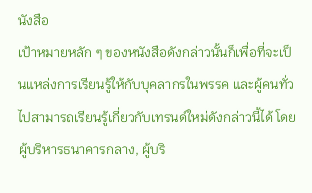นังสือ
เป้าหมายหลัก ๆ ของหนังสือดังกล่าวนั้นก็เพื่อที่จะเป็นแหล่งการเรียนรู้ให้กับบุคลากรในพรรค และผู้คนทั่วไปสามารถเรียนรู้เกี่ยวกับเทรนด์ใหม่ดังกล่าวนี้ได้ โดยผู้บริหารธนาคารกลาง, ผู้บริ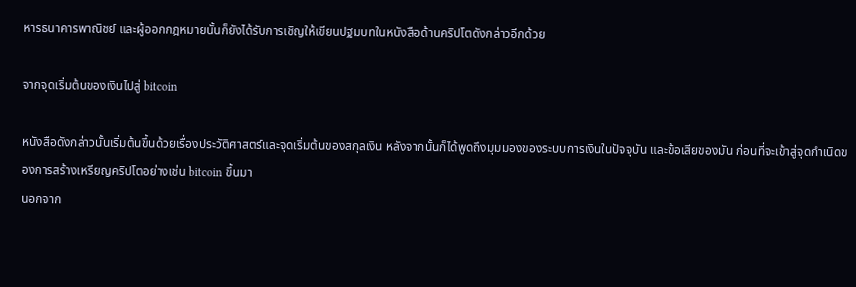หารธนาคารพาณิชย์ และผู้ออกกฎหมายนั้นก็ยังได้รับการเชิญให้เขียนปฐมบทในหนังสือด้านคริปโตดังกล่าวอีกด้วย

จากจุดเริ่มต้นของเงินไปสู่ bitcoin

หนังสือดังกล่าวนั้นเริ่มต้นขึ้นด้วยเรื่องประวัติศาสตร์และจุดเริ่มต้นของสกุลเงิน หลังจากนั้นก็ได้พูดถึงมุมมองของระบบการเงินในปัจจุบัน และข้อเสียของมัน ก่อนที่จะเข้าสู่จุดกำเนิดของการสร้างเหรียญคริปโตอย่างเช่น bitcoin ขึ้นมา
นอกจาก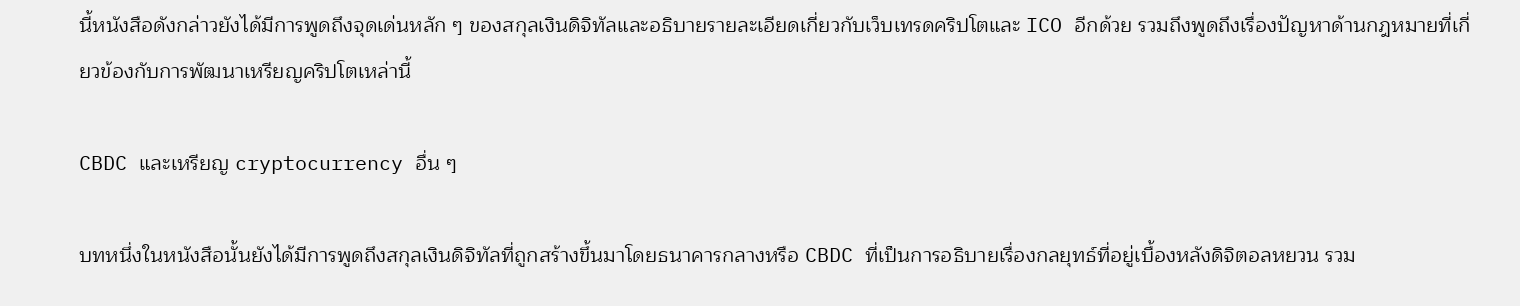นี้หนังสือดังกล่าวยังได้มีการพูดถึงจุดเด่นหลัก ๆ ของสกุลเงินดิจิทัลและอธิบายรายละเอียดเกี่ยวกับเว็บเทรดคริปโตและ ICO อีกด้วย รวมถึงพูดถึงเรื่องปัญหาด้านกฎหมายที่เกี่ยวข้องกับการพัฒนาเหรียญคริปโตเหล่านี้

CBDC และเหรียญ cryptocurrency อื่น ๆ

บทหนึ่งในหนังสือนั้นยังได้มีการพูดถึงสกุลเงินดิจิทัลที่ถูกสร้างขึ้นมาโดยธนาคารกลางหรือ CBDC ที่เป็นการอธิบายเรื่องกลยุทธ์ที่อยู่เบื้องหลังดิจิตอลหยวน รวม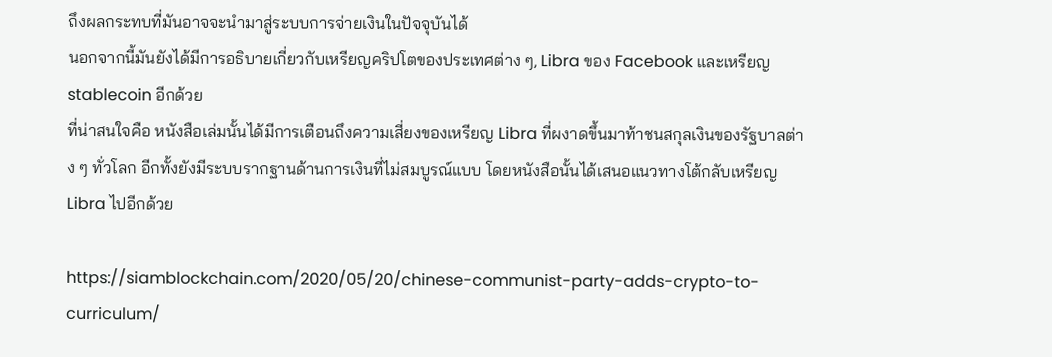ถึงผลกระทบที่มันอาจจะนำมาสู่ระบบการจ่ายเงินในปัจจุบันได้
นอกจากนี้มันยังได้มีการอธิบายเกี่ยวกับเหรียญคริปโตของประเทศต่าง ๆ, Libra ของ Facebook และเหรียญ stablecoin อีกด้วย
ที่น่าสนใจคือ หนังสือเล่มนั้นได้มีการเตือนถึงความเสี่ยงของเหรียญ Libra ที่ผงาดขึ้นมาท้าชนสกุลเงินของรัฐบาลต่าง ๆ ทั่วโลก อีกทั้งยังมีระบบรากฐานด้านการเงินที่ไม่สมบูรณ์แบบ โดยหนังสือนั้นได้เสนอแนวทางโต้กลับเหรียญ Libra ไปอีกด้วย

https://siamblockchain.com/2020/05/20/chinese-communist-party-adds-crypto-to-curriculum/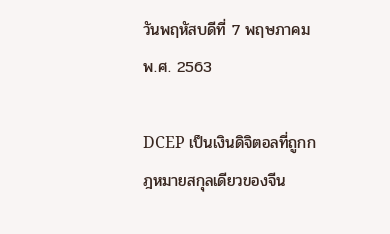วันพฤหัสบดีที่ 7 พฤษภาคม พ.ศ. 2563

DCEP เป็นเงินดิจิตอลที่ถูกกฎหมายสกุลเดียวของจีน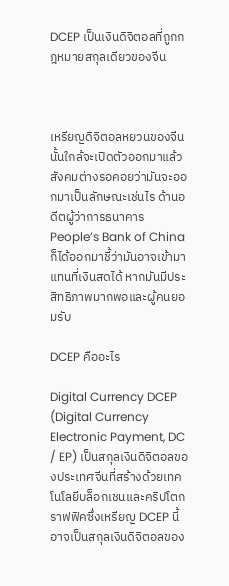DCEP เป็นเงินดิจิตอลที่ถูกกฎหมายสกุลเดียวของจีน



เหรียญดิจิตอลหยวนของจีนนั้นใกล้จะเปิดตัวออกมาแล้ว สังคมต่างรอคอยว่ามันจะออกมาเป็นลักษณะเช่นไร ด้านอดีตผู้ว่าการธนาคาร People’s Bank of China ก็ได้ออกมาชี้ว่ามันอาจเข้ามาแทนที่เงินสดได้ หากมันมีประสิทธิภาพมากพอและผู้คนยอมรับ

DCEP คืออะไร

Digital Currency DCEP (Digital Currency Electronic Payment, DC / EP) เป็นสกุลเงินดิจิตอลของประเทศจีนที่สร้างด้วยเทคโนโลยีบล็อกเชนและคริปโตกราฟฟิคซึ่งเหรียญ DCEP นี้อาจเป็นสกุลเงินดิจิตอลของ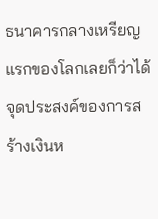ธนาคารกลางเหรียญแรกของโลกเลยก็ว่าได้ จุดประสงค์ของการสร้างเงินห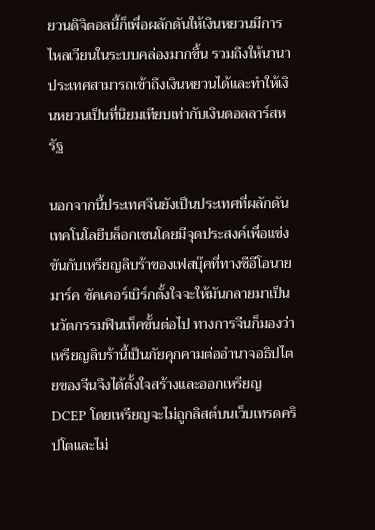ยวนดิจิตอลนี้ก็เพื่อผลักดันให้เงินหยวนมีการไหลเวียนในระบบคล่องมากขึ้น รวมถึงให้นานาประเทศสามารถเข้าถึงเงินหยวนได้และทำให้เงินหยวนเป็นที่นิยมเทียบเท่ากับเงินดอลลาร์สหรัฐ

นอกจากนี้ประเทศจีนยังเป็นประเทศที่ผลักดันเทคโนโลยีบล็อกเชนโดยมีจุดประสงค์เพื่อแข่งขันกับเหรียญลิบร้าของเฟสบุ๊คที่ทางซีอีโอนายมาร์ค ซัคเคอร์เบิร์กตั้งใจจะให้มันกลายมาเป็นนวัตกรรมฟินเท็คขั้นต่อไป ทางการจีนก็มองว่าเหรียญลิบร้านี้เป็นภัยคุกคามต่ออำนาจอธิปไตยของจีนจึงได้ตั้งใจสร้างและออกเหรียญ DCEP โดยเหรียญจะไม่ถูกลิสต์บนเว็บเทรดคริปโตและไม่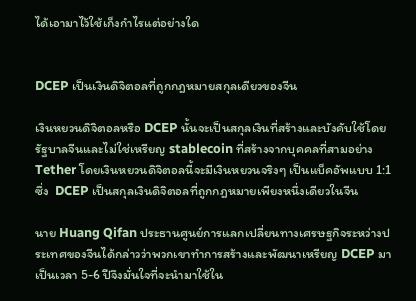ได้เอามาไว้ใช้เก็งกำไรแต่อย่างใด


DCEP เป็นเงินดิจิตอลที่ถูกกฎหมายสกุลเดียวของจีน

เงินหยวนดิจิตอลหรือ DCEP นั้นจะเป็นสกุลเงินที่สร้างและบังคับใช้โดยรัฐบาลจีนและไม่ใช่เหรียญ stablecoin ที่สร้างจากบุคคลที่สามอย่าง Tether โดยเงินหยวนดิจิตอลนี้จะมีเงินหยวนจริงๆ เป็นแบ็คอัพแบบ 1:1 ซึ่ง  DCEP เป็นสกุลเงินดิจิตอลที่ถูกกฎหมายเพียงหนึ่งเดียวในจีน

นาย Huang Qifan ประธานศูนย์การแลกเปลี่ยนทางเศรษฐกิจระหว่างประเทศของจีนได้กล่าวว่าพวกเขาทำการสร้างและพัฒนาเหรียญ DCEP มาเป็นเวลา 5-6 ปีจึงมั่นใจที่จะนำมาใช้ใน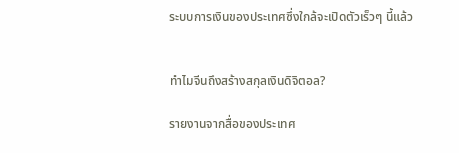ระบบการเงินของประเทศซึ่งใกล้จะเปิดตัวเร็วๆ นี้แล้ว


ทำไมจีนถึงสร้างสกุลเงินดิจิตอล?

รายงานจากสื่อของประเทศ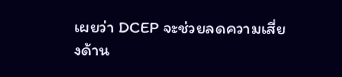เผยว่า DCEP จะช่วยลดความเสี่ยงด้าน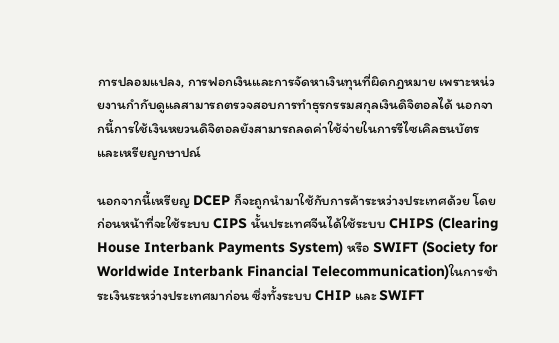การปลอมแปลง, การฟอกเงินและการจัดหาเงินทุนที่ผิดกฎหมาย เพราะหน่วยงานกำกับดูแลสามารถตรวจสอบการทำธุรกรรมสกุลเงินดิจิตอลได้ นอกจากนี้การใช้เงินหยวนดิจิตอลยังสามารถลดค่าใช้จ่ายในการรีไซเคิลธนบัตรและเหรียญกษาปณ์

นอกจากนี้เหรียญ DCEP ก็จะถูกนำมาใช้กับการค้าระหว่างประเทศด้วย โดยก่อนหน้าที่จะใช้ระบบ CIPS นั้นประเทศจีนได้ใช้ระบบ CHIPS (Clearing House Interbank Payments System) หรือ SWIFT (Society for Worldwide Interbank Financial Telecommunication)ในการชำระเงินระหว่างประเทศมาก่อน ซึ่งทั้งระบบ CHIP และ SWIFT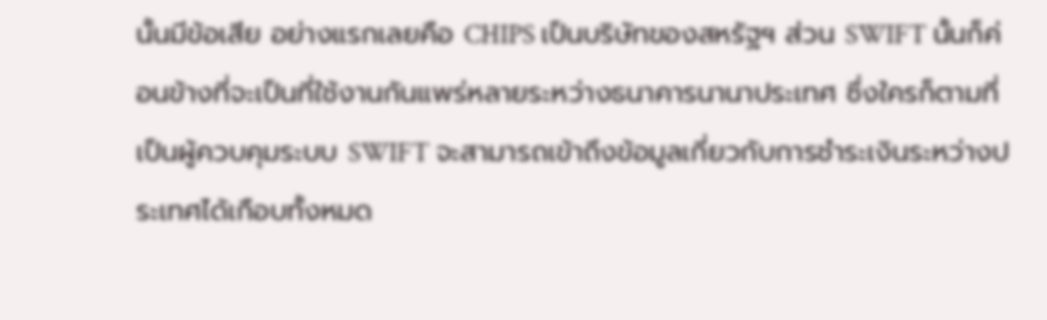นั้นมีข้อเสีย อย่างแรกเลยคือ CHIPS เป็นบริษัทของสหรัฐฯ ส่วน SWIFT นั้นก็ค่อนข้างที่จะเป็นที่ใช้งานกันแพร่หลายระหว่างธนาคารนานาประเทศ ซึ่งใครก็ตามที่เป็นผู้ควบคุมระบบ SWIFT จะสามารถเข้าถึงข้อมูลเกี่ยวกับการชำระเงินระหว่างประเทศได้เกือบทั้งหมด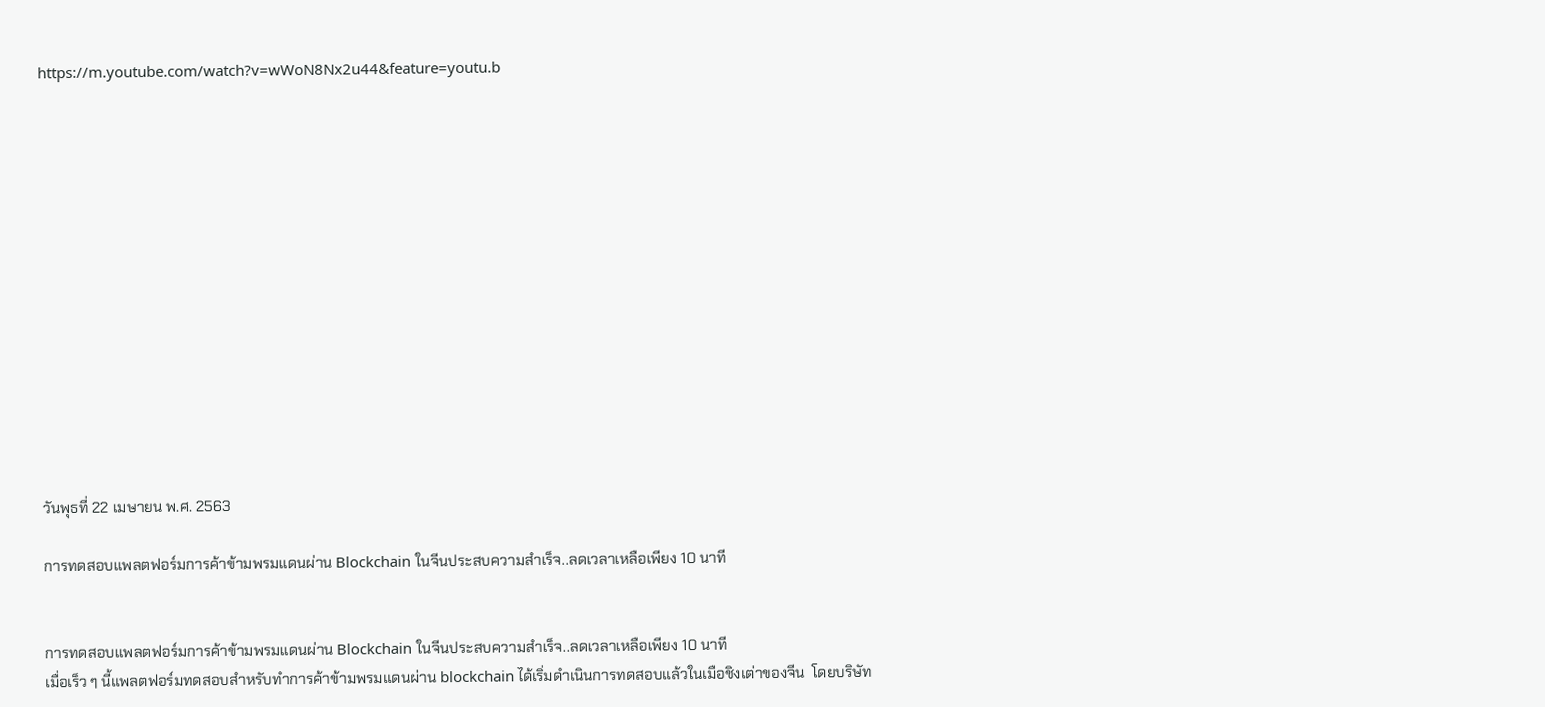https://m.youtube.com/watch?v=wWoN8Nx2u44&feature=youtu.b














วันพุธที่ 22 เมษายน พ.ศ. 2563

การทดสอบแพลตฟอร์มการค้าข้ามพรมแดนผ่าน Blockchain ในจีนประสบความสำเร็จ..ลดเวลาเหลือเพียง 10 นาที


การทดสอบแพลตฟอร์มการค้าข้ามพรมแดนผ่าน Blockchain ในจีนประสบความสำเร็จ..ลดเวลาเหลือเพียง 10 นาที
เมื่อเร็ว ๆ นี้แพลตฟอร์มทดสอบสำหรับทำการค้าข้ามพรมแดนผ่าน blockchain ได้เริ่มดำเนินการทดสอบแล้วในเมือชิงเต่าของจีน  โดยบริษัท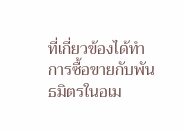ที่เกี่ยวข้องได้ทำการซื้อขายกับพันธมิตรในอเม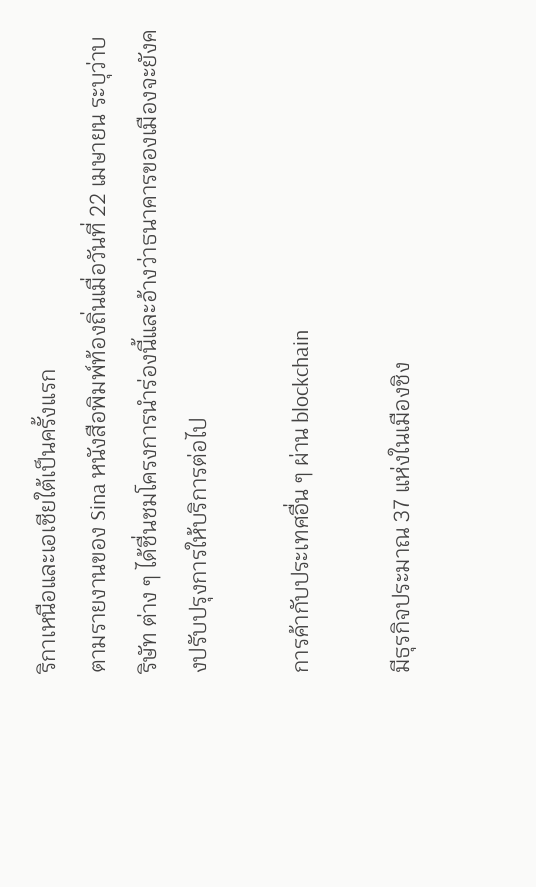ริกาเหนือและเอเชียใต้เป็นครั้งแรก
ตามรายงานของ Sina หนังสือพิมพ์ท้องถิ่นเมื่อวันที่ 22 เมษายน ระบุว่าบริษัท ต่าง ๆ ได้ชื่นชมโครงการนำร่องนี้และอ้างว่าธนาคารของเมืองจะยังคงปรับปรุงการให้บริการต่อไป

การค้ากับประเทศอื่น ๆ ผ่าน blockchain

มีธุรกิจประมาณ 37 แห่งในเมืองชิง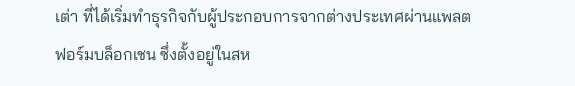เต่า ที่ได้เริ่มทำธุรกิจกับผู้ประกอบการจากต่างประเทศผ่านแพลตฟอร์มบล็อกเชน ซึ่งตั้งอยู่ในสห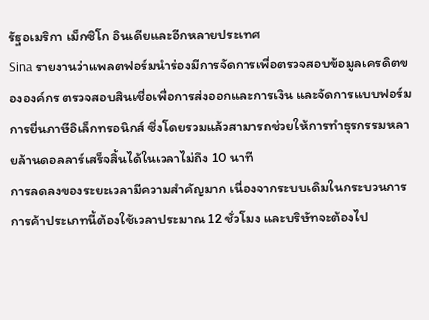รัฐอเมริกา เม็กซิโก อินเดียและอีกหลายประเทศ
Sina รายงานว่าแพลตฟอร์มนำร่องมีการจัดการเพื่อตรวจสอบข้อมูลเครดิตขององค์กร ตรวจสอบสินเชื่อเพื่อการส่งออกและการเงิน และจัดการแบบฟอร์มการยื่นภาษีอิเล็กทรอนิกส์ ซึ่งโดยรวมแล้วสามารถช่วยให้การทำธุรกรรมหลายล้านดอลลาร์เสร็จสิ้นได้ในเวลาไม่ถึง 10 นาที
การลดลงของระยะเวลามีความสำคัญมาก เนื่องจากระบบเดิมในกระบวนการการค้าประเภทนี้ต้องใช้เวลาประมาณ 12 ชั่วโมง และบริษัทจะต้องไป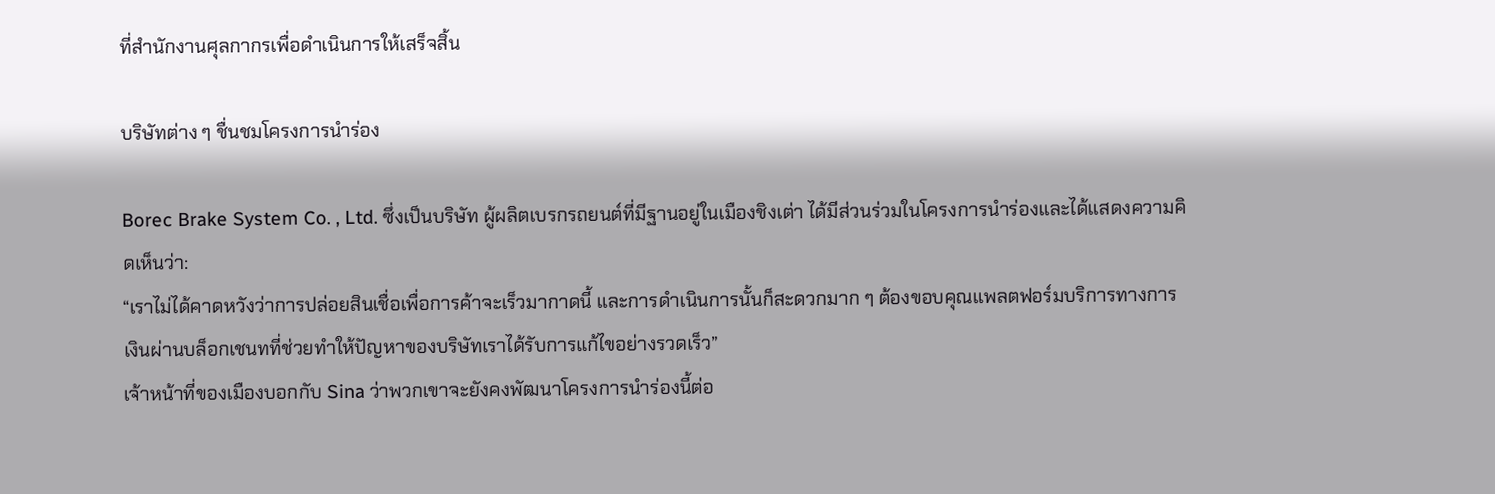ที่สำนักงานศุลกากรเพื่อดำเนินการให้เสร็จสิ้น

บริษัทต่าง ๆ ชื่นชมโครงการนำร่อง

Borec Brake System Co. , Ltd. ซึ่งเป็นบริษัท ผู้ผลิตเบรกรถยนต์ที่มีฐานอยู่ในเมืองชิงเต่า ได้มีส่วนร่วมในโครงการนำร่องและได้แสดงความคิดเห็นว่า:
“เราไม่ได้คาดหวังว่าการปล่อยสินเชื่อเพื่อการค้าจะเร็วมากาดนี้ และการดำเนินการนั้นก็สะดวกมาก ๆ ต้องขอบคุณแพลตฟอร์มบริการทางการเงินผ่านบล็อกเชนทที่ช่วยทำให้ปัญหาของบริษัทเราได้รับการแก้ไขอย่างรวดเร็ว”
เจ้าหน้าที่ของเมืองบอกกับ Sina ว่าพวกเขาจะยังคงพัฒนาโครงการนำร่องนี้ต่อ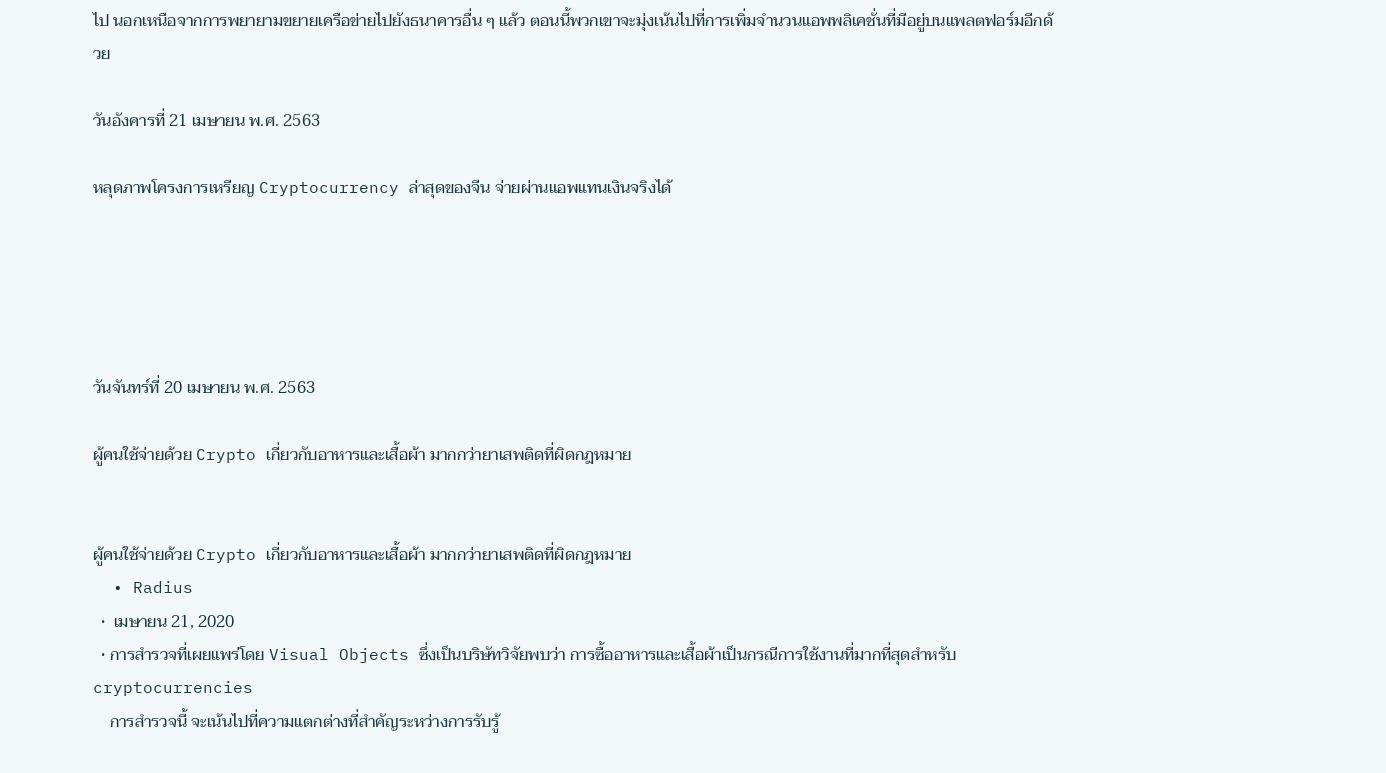ไป นอกเหนือจากการพยายามขยายเครือข่ายไปยังธนาคารอื่น ๆ แล้ว ตอนนี้พวกเขาจะมุ่งเน้นไปที่การเพิ่มจำนวนแอพพลิเคชั่นที่มีอยู่บนแพลตฟอร์มอีกด้วย

วันอังคารที่ 21 เมษายน พ.ศ. 2563

หลุดภาพโครงการเหรียญ Cryptocurrency ล่าสุดของจีน จ่ายผ่านแอพแทนเงินจริงได้





วันจันทร์ที่ 20 เมษายน พ.ศ. 2563

ผู้คนใช้จ่ายด้วย Crypto เกี่ยวกับอาหารและเสื้อผ้า มากกว่ายาเสพติดที่ผิดกฎหมาย


ผู้คนใช้จ่ายด้วย Crypto เกี่ยวกับอาหารและเสื้อผ้า มากกว่ายาเสพติดที่ผิดกฎหมาย
  • Radius
  •  เมษายน 21, 2020
  • การสำรวจที่เผยแพร่โดย Visual Objects ซึ่งเป็นบริษัทวิจัยพบว่า การซื้ออาหารและเสื้อผ้าเป็นกรณีการใช้งานที่มากที่สุดสำหรับ cryptocurrencies
    การสำรวจนี้ จะเน้นไปที่ความแตกต่างที่สำคัญระหว่างการรับรู้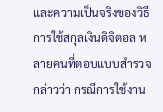และความเป็นจริงของวิธีการใช้สกุลเงินดิจิตอล หลายคนที่ตอบแบบสำรวจกล่าวว่า กรณีการใช้งาน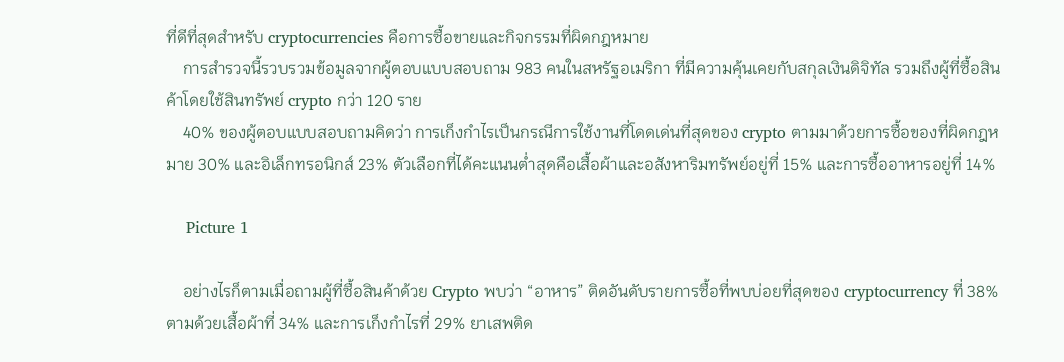ที่ดีที่สุดสำหรับ cryptocurrencies คือการซื้อขายและกิจกรรมที่ผิดกฎหมาย
    การสำรวจนี้รวบรวมข้อมูลจากผู้ตอบแบบสอบถาม 983 คนในสหรัฐอเมริกา ที่มีความคุ้นเคยกับสกุลเงินดิจิทัล รวมถึงผู้ที่ซื้อสินค้าโดยใช้สินทรัพย์ crypto กว่า 120 ราย
    40% ของผู้ตอบแบบสอบถามคิดว่า การเก็งกำไรเป็นกรณีการใช้งานที่โดดเด่นที่สุดของ crypto ตามมาด้วยการซื้อของที่ผิดกฎหมาย 30% และอิเล็กทรอนิกส์ 23% ตัวเลือกที่ได้คะแนนต่ำสุดคือเสื้อผ้าและอสังหาริมทรัพย์อยู่ที่ 15% และการซื้ออาหารอยู่ที่ 14%

    Picture 1

    อย่างไรก็ตามเมื่อถามผู้ที่ซื้อสินค้าด้วย Crypto พบว่า “อาหาร” ติดอันดับรายการซื้อที่พบบ่อยที่สุดของ cryptocurrency ที่ 38% ตามด้วยเสื้อผ้าที่ 34% และการเก็งกำไรที่ 29% ยาเสพติด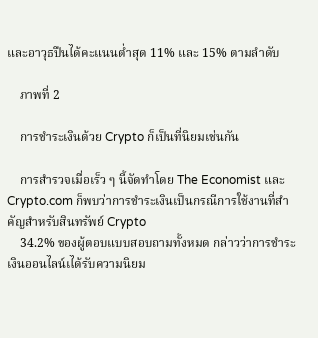และอาวุธปืนได้คะแนนต่ำสุด 11% และ 15% ตามลำดับ

    ภาพที่ 2

    การชำระเงินด้วย Crypto ก็เป็นที่นิยมเช่นกัน

    การสำรวจเมื่อเร็ว ๆ นี้จัดทำโดย The Economist และ Crypto.com ก็พบว่าการชำระเงินเป็นกรณีการใช้งานที่สำคัญสำหรับสินทรัพย์ Crypto
    34.2% ของผู้ตอบแบบสอบถามทั้งหมด กล่าวว่าการชำระเงินออนไลน์เได้รับความนิยม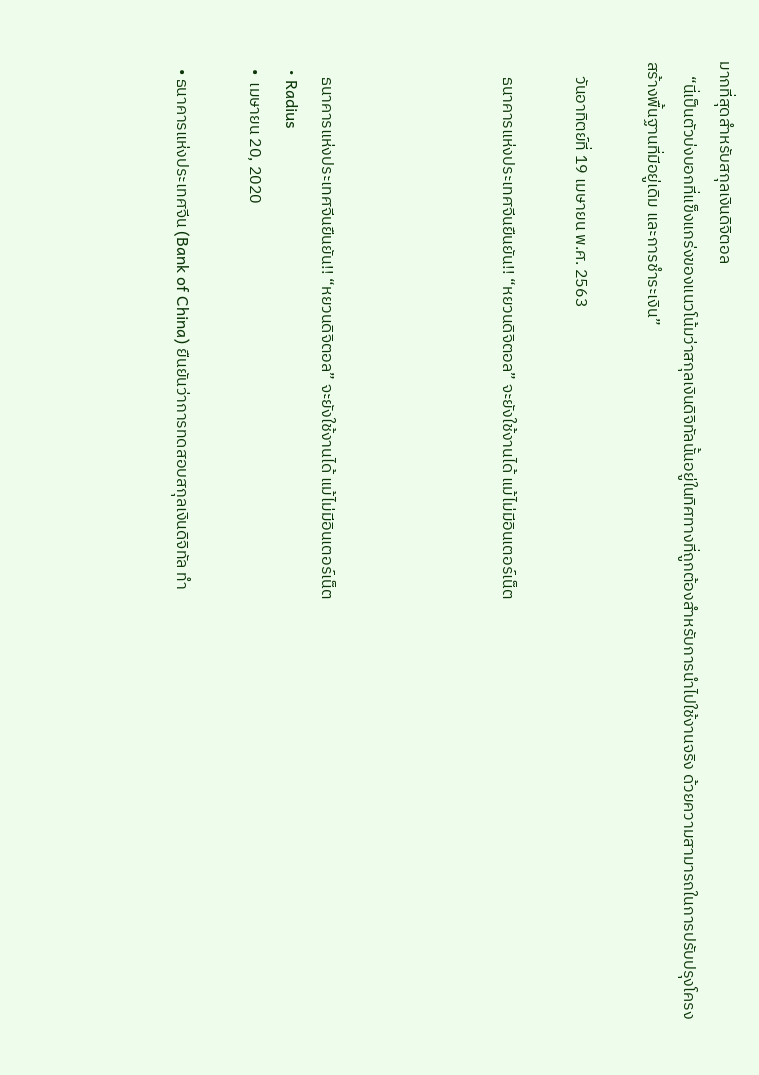มากที่สุดสำหรับสกุลเงินดิจิตอล
    “นี่เป็นตัวบ่งบอกที่แข็งแกร่งของแนวโน้มว่าสกุลเงินดิจิทัลนั้นอยู่ในทิศทางที่ถูกต้องสำหรับการนำไปใช้งานจริง ด้วยความสามารถในการปรับปรุงโครงสร้างพื้นฐานที่มีอยู่เดิม และการชำระเงิน”

    วันอาทิตย์ที่ 19 เมษายน พ.ศ. 2563

    ธนาคารแห่งประเทศจีนยืนยัน!! “หยวนดิจิตอล” จะยังใช้งานได้ แม้ไม่มีอินเตอร์เน็ต




    ธนาคารแห่งประเทศจีนยืนยัน!! “หยวนดิจิตอล” จะยังใช้งานได้ แม้ไม่มีอินเตอร์เน็ต
  • Radius
  •  เมษายน 20, 2020

  • ธนาคารแห่งประเทศจีน (Bank of China) ยืนยันว่าการทดสอบสกุลเงินดิจิทัล ทำ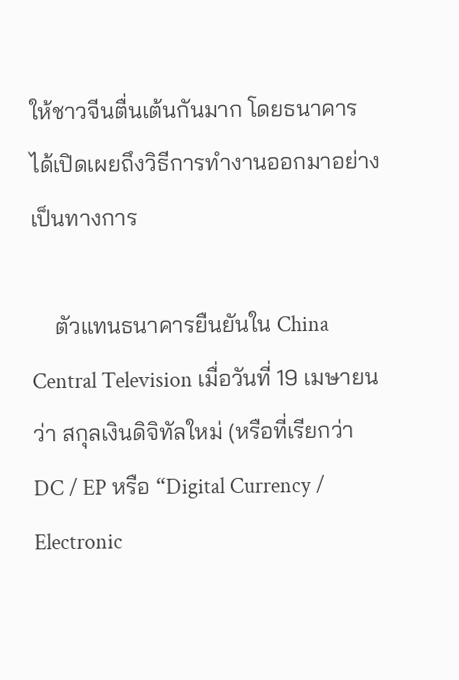ให้ชาวจีนตื่นเต้นกันมาก โดยธนาคารได้เปิดเผยถึงวิธีการทำงานออกมาอย่างเป็นทางการ

    ตัวแทนธนาคารยืนยันใน China Central Television เมื่อวันที่ 19 เมษายนว่า สกุลเงินดิจิทัลใหม่ (หรือที่เรียกว่า DC / EP หรือ “Digital Currency / Electronic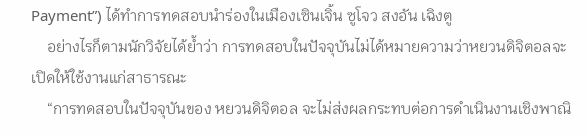Payment”) ได้ทำการทดสอบนำร่องในเมืองเซินเจิ้น ซูโจว สงอัน เฉิงตู
    อย่างไรก็ตามนักวิจัยได้ย้ำว่า การทดสอบในปัจจุบันไม่ได้หมายความว่าหยวนดิจิตอลจะเปิดให้ใช้งานแก่สาธารณะ
    “การทดสอบในปัจจุบันของ หยวนดิจิตอล จะไม่ส่งผลกระทบต่อการดำเนินงานเชิงพาณิ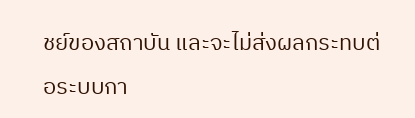ชย์ของสถาบัน และจะไม่ส่งผลกระทบต่อระบบกา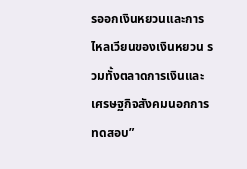รออกเงินหยวนและการไหลเวียนของเงินหยวน รวมทั้งตลาดการเงินและเศรษฐกิจสังคมนอกการทดสอบ”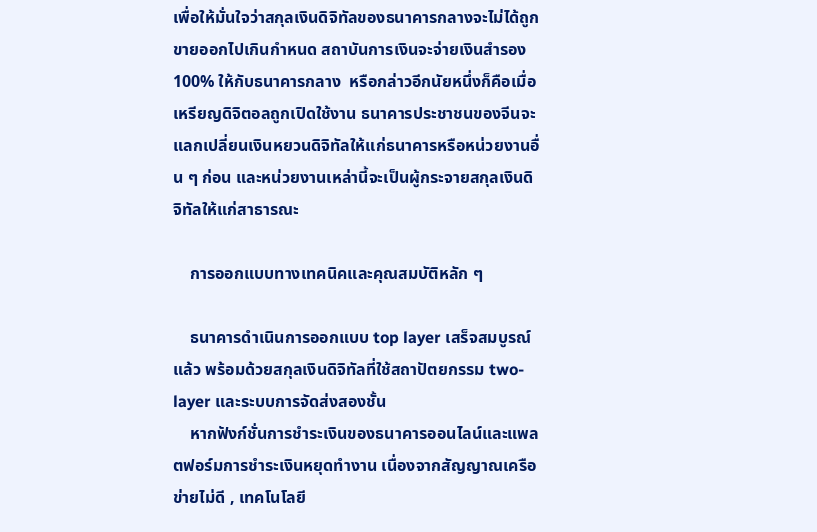เพื่อให้มั่นใจว่าสกุลเงินดิจิทัลของธนาคารกลางจะไม่ได้ถูกขายออกไปเกินกำหนด สถาบันการเงินจะจ่ายเงินสำรอง 100% ให้กับธนาคารกลาง  หรือกล่าวอีกนัยหนึ่งก็คือเมื่อเหรียญดิจิตอลถูกเปิดใช้งาน ธนาคารประชาชนของจีนจะแลกเปลี่ยนเงินหยวนดิจิทัลให้แก่ธนาคารหรือหน่วยงานอื่น ๆ ก่อน และหน่วยงานเหล่านี้จะเป็นผู้กระจายสกุลเงินดิจิทัลให้แก่สาธารณะ

    การออกแบบทางเทคนิคและคุณสมบัติหลัก ๆ

    ธนาคารดำเนินการออกแบบ top layer เสร็จสมบูรณ์แล้ว พร้อมด้วยสกุลเงินดิจิทัลที่ใช้สถาปัตยกรรม two-layer และระบบการจัดส่งสองชั้น
    หากฟังก์ชั่นการชำระเงินของธนาคารออนไลน์และแพลตฟอร์มการชำระเงินหยุดทำงาน เนื่องจากสัญญาณเครือข่ายไม่ดี , เทคโนโลยี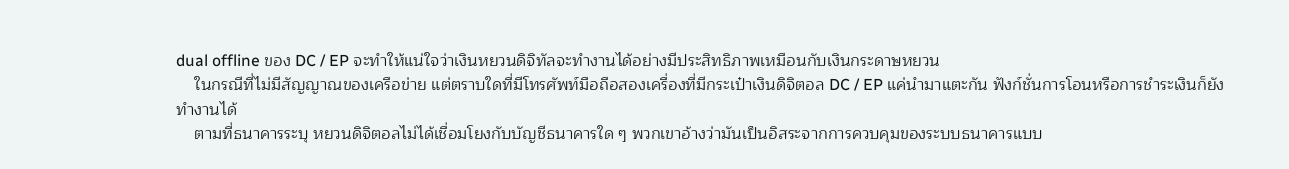dual offline ของ DC / EP จะทำให้แน่ใจว่าเงินหยวนดิจิทัลจะทำงานได้อย่างมีประสิทธิภาพเหมือนกับเงินกระดาษหยวน
    ในกรณีที่ไม่มีสัญญาณของเครือข่าย แต่ตราบใดที่มีโทรศัพท์มือถือสองเครื่องที่มีกระเป๋าเงินดิจิตอล DC / EP แค่นำมาแตะกัน ฟังก์ชั่นการโอนหรือการชำระเงินก็ยังทำงานได้
    ตามที่ธนาคารระบุ หยวนดิจิตอลไม่ได้เชื่อมโยงกับบัญชีธนาคารใด ๆ พวกเขาอ้างว่ามันเป็นอิสระจากการควบคุมของระบบธนาคารแบบ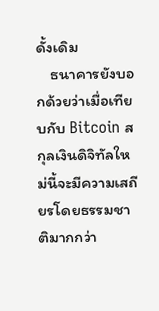ดั้งเดิม
    ธนาคารยังบอกด้วยว่าเมื่อเทียบกับ Bitcoin สกุลเงินดิจิทัลใหม่นี้จะมีความเสถียรโดยธรรมชาติมากกว่า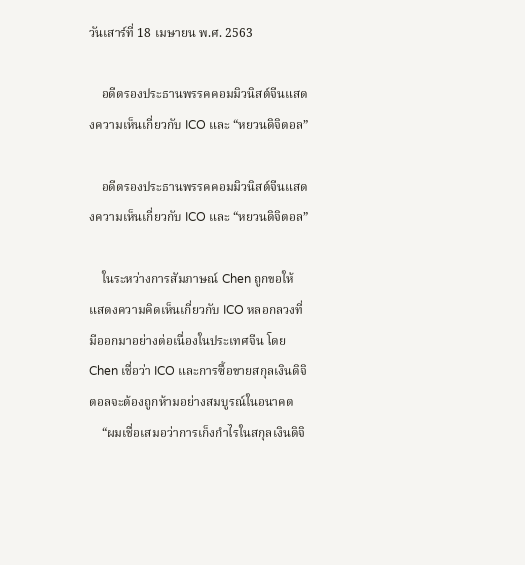วันเสาร์ที่ 18 เมษายน พ.ศ. 2563

    อดีตรองประธานพรรคคอมมิวนิสต์จีนแสดงความเห็นเกี่ยวกับ ICO และ “หยวนดิจิตอล”

    อดีตรองประธานพรรคคอมมิวนิสต์จีนแสดงความเห็นเกี่ยวกับ ICO และ “หยวนดิจิตอล”

    ในระหว่างการสัมภาษณ์ Chen ถูกขอให้แสดงความคิดเห็นเกี่ยวกับ ICO หลอกลวงที่มีออกมาอย่างต่อเนื่องในประเทศจีน โดย Chen เชื่อว่า ICO และการซื้อขายสกุลเงินดิจิตอลจะต้องถูกห้ามอย่างสมบูรณ์ในอนาคต
    “ผมเชื่อเสมอว่าการเก็งกำไรในสกุลเงินดิจิ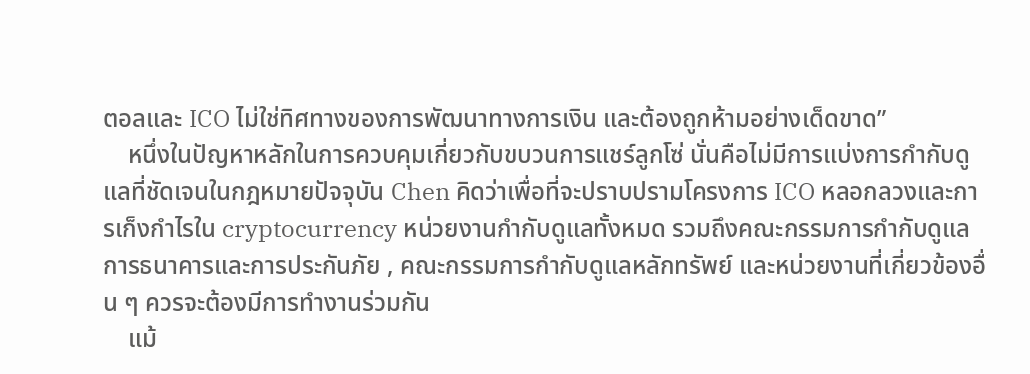ตอลและ ICO ไม่ใช่ทิศทางของการพัฒนาทางการเงิน และต้องถูกห้ามอย่างเด็ดขาด”
    หนึ่งในปัญหาหลักในการควบคุมเกี่ยวกับขบวนการแชร์ลูกโซ่ นั่นคือไม่มีการแบ่งการกำกับดูแลที่ชัดเจนในกฎหมายปัจจุบัน Chen คิดว่าเพื่อที่จะปราบปรามโครงการ ICO หลอกลวงและการเก็งกำไรใน cryptocurrency หน่วยงานกำกับดูแลทั้งหมด รวมถึงคณะกรรมการกำกับดูแลการธนาคารและการประกันภัย , คณะกรรมการกำกับดูแลหลักทรัพย์ และหน่วยงานที่เกี่ยวข้องอื่น ๆ ควรจะต้องมีการทำงานร่วมกัน
    แม้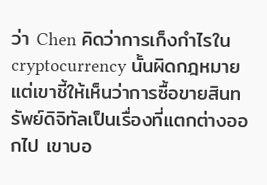ว่า Chen คิดว่าการเก็งกำไรใน cryptocurrency นั้นผิดกฎหมาย แต่เขาชี้ให้เห็นว่าการซื้อขายสินทรัพย์ดิจิทัลเป็นเรื่องที่แตกต่างออกไป เขาบอ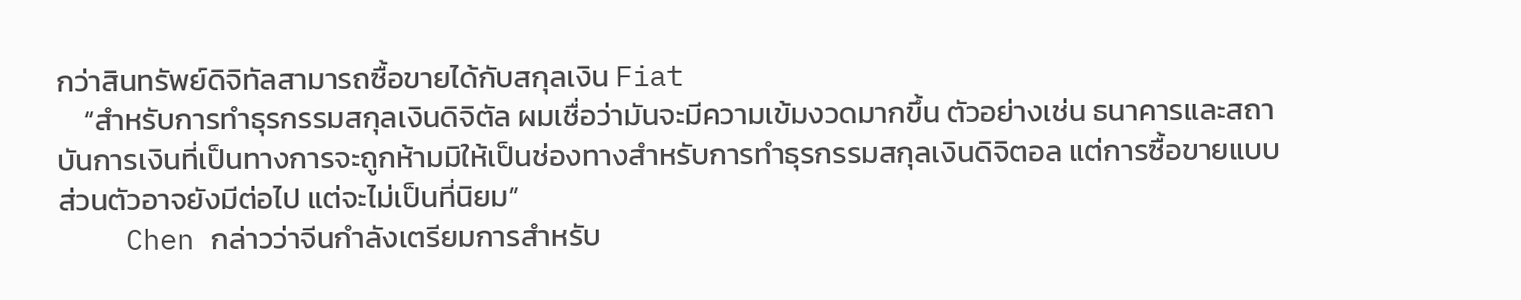กว่าสินทรัพย์ดิจิทัลสามารถซื้อขายได้กับสกุลเงิน Fiat
    “สำหรับการทำธุรกรรมสกุลเงินดิจิตัล ผมเชื่อว่ามันจะมีความเข้มงวดมากขึ้น ตัวอย่างเช่น ธนาคารและสถาบันการเงินที่เป็นทางการจะถูกห้ามมิให้เป็นช่องทางสำหรับการทำธุรกรรมสกุลเงินดิจิตอล แต่การซื้อขายแบบส่วนตัวอาจยังมีต่อไป แต่จะไม่เป็นที่นิยม”
    Chen กล่าวว่าจีนกำลังเตรียมการสำหรับ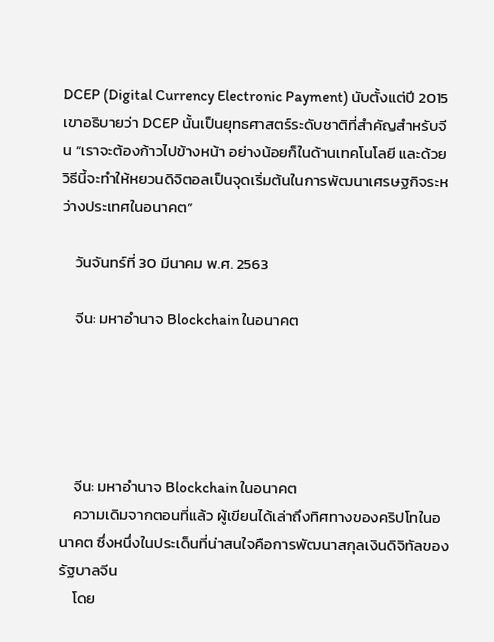DCEP (Digital Currency Electronic Payment) นับตั้งแต่ปี 2015 เขาอธิบายว่า DCEP นั้นเป็นยุทธศาสตร์ระดับชาติที่สำคัญสำหรับจีน “เราจะต้องก้าวไปข้างหน้า อย่างน้อยก็ในด้านเทคโนโลยี และด้วยวิธีนี้จะทำให้หยวนดิจิตอลเป็นจุดเริ่มต้นในการพัฒนาเศรษฐกิจระหว่างประเทศในอนาคต”

    วันจันทร์ที่ 30 มีนาคม พ.ศ. 2563

    จีน: มหาอำนาจ Blockchain ในอนาคต





    จีน: มหาอำนาจ Blockchain ในอนาคต
    ความเดิมจากตอนที่แล้ว ผู้เขียนได้เล่าถึงทิศทางของคริปโทในอนาคต ซึ่งหนึ่งในประเด็นที่น่าสนใจคือการพัฒนาสกุลเงินดิจิทัลของรัฐบาลจีน
    โดย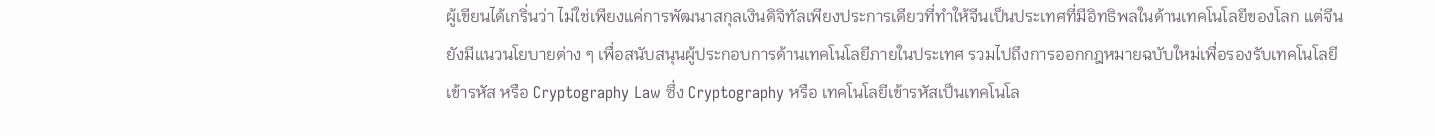ผู้เขียนได้เกริ่นว่า ไม่ใช่เพียงแค่การพัฒนาสกุลเงินดิจิทัลเพียงประการเดียวที่ทำให้จีนเป็นประเทศที่มีอิทธิพลในด้านเทคโนโลยีของโลก แต่จีนยังมีแนวนโยบายต่าง ๆ เพื่อสนับสนุนผู้ประกอบการด้านเทคโนโลยีภายในประเทศ รวมไปถึงการออกกฎหมายฉบับใหม่เพื่อรองรับเทคโนโลยีเข้ารหัส หรือ Cryptography Law ซึ่ง Cryptography หรือ เทคโนโลยีเข้ารหัสเป็นเทคโนโล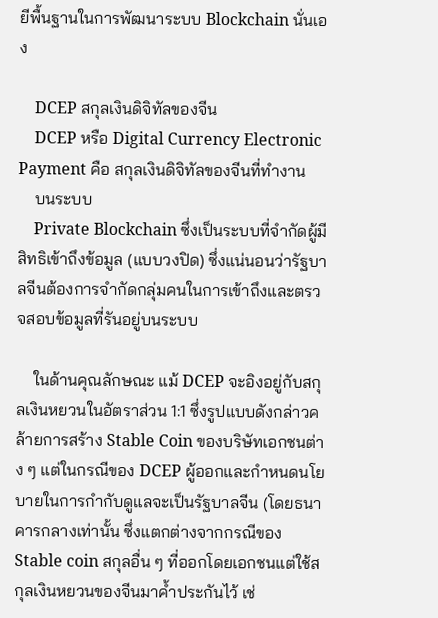ยีพื้นฐานในการพัฒนาระบบ Blockchain นั่นเอง

    DCEP สกุลเงินดิจิทัลของจีน
    DCEP หรือ Digital Currency Electronic Payment คือ สกุลเงินดิจิทัลของจีนที่ทำงาน
    บนระบบ
    Private Blockchain ซึ่งเป็นระบบที่จำกัดผู้มีสิทธิเข้าถึงข้อมูล (แบบวงปิด) ซึ่งแน่นอนว่ารัฐบาลจีนต้องการจำกัดกลุ่มคนในการเข้าถึงและตรวจสอบข้อมูลที่รันอยู่บนระบบ

    ในด้านคุณลักษณะ แม้ DCEP จะอิงอยู่กับสกุลเงินหยวนในอัตราส่วน 1:1 ซึ่งรูปแบบดังกล่าวคล้ายการสร้าง Stable Coin ของบริษัทเอกชนต่าง ๆ แต่ในกรณีของ DCEP ผู้ออกและกำหนดนโยบายในการกำกับดูแลจะเป็นรัฐบาลจีน (โดยธนาคารกลางเท่านั้น ซึ่งแตกต่างจากกรณีของ Stable coin สกุลอื่น ๆ ที่ออกโดยเอกชนแต่ใช้สกุลเงินหยวนของจีนมาค้ำประกันไว้ เช่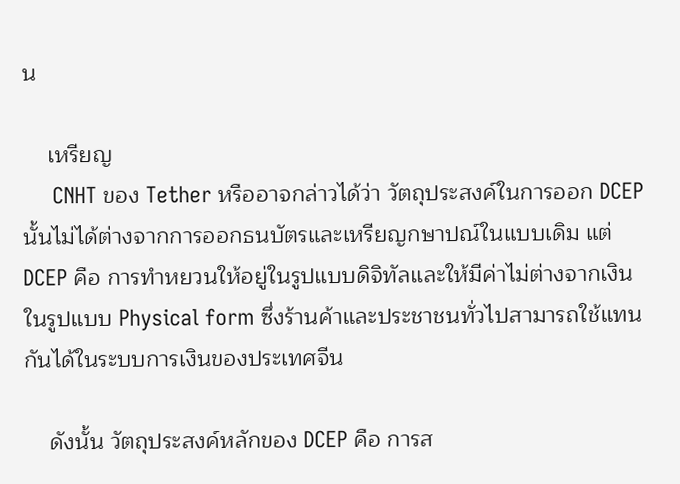น

    เหรียญ
     CNHT ของ Tether หรืออาจกล่าวได้ว่า วัตถุประสงค์ในการออก DCEP นั้นไม่ได้ต่างจากการออกธนบัตรและเหรียญกษาปณ์ในแบบเดิม แต่ DCEP คือ การทำหยวนให้อยู่ในรูปแบบดิจิทัลและให้มีค่าไม่ต่างจากเงินในรูปแบบ Physical form ซึ่งร้านค้าและประชาชนทั่วไปสามารถใช้แทนกันได้ในระบบการเงินของประเทศจีน

    ดังนั้น วัตถุประสงค์หลักของ DCEP คือ การส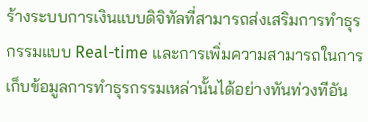ร้างระบบการเงินแบบดิจิทัลที่สามารถส่งเสริมการทำธุรกรรมแบบ Real-time และการเพิ่มความสามารถในการเก็บข้อมูลการทำธุรกรรมเหล่านั้นได้อย่างทันท่วงทีอัน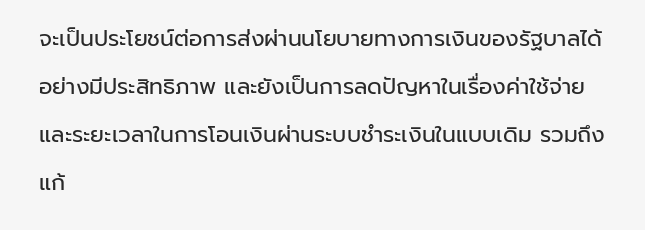จะเป็นประโยชน์ต่อการส่งผ่านนโยบายทางการเงินของรัฐบาลได้อย่างมีประสิทธิภาพ และยังเป็นการลดปัญหาในเรื่องค่าใช้จ่ายและระยะเวลาในการโอนเงินผ่านระบบชำระเงินในแบบเดิม รวมถึงแก้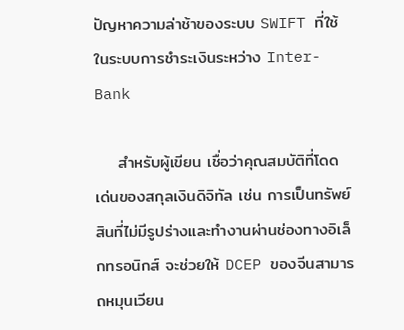ปัญหาความล่าช้าของระบบ SWIFT ที่ใช้ในระบบการชำระเงินระหว่าง Inter-Bank

    สำหรับผู้เขียน เชื่อว่าคุณสมบัติที่โดดเด่นของสกุลเงินดิจิทัล เช่น การเป็นทรัพย์สินที่ไม่มีรูปร่างและทำงานผ่านช่องทางอิเล็กทรอนิกส์ จะช่วยให้ DCEP ของจีนสามารถหมุนเวียน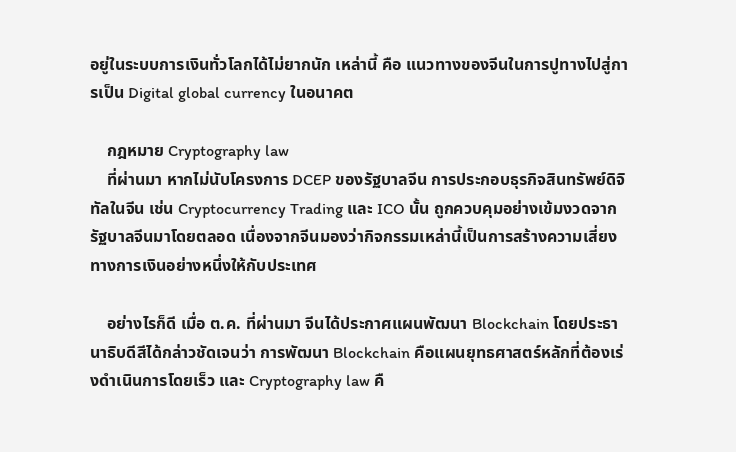อยู่ในระบบการเงินทั่วโลกได้ไม่ยากนัก เหล่านี้ คือ แนวทางของจีนในการปูทางไปสู่การเป็น Digital global currency ในอนาคต

    กฎหมาย Cryptography law
    ที่ผ่านมา หากไม่นับโครงการ DCEP ของรัฐบาลจีน การประกอบธุรกิจสินทรัพย์ดิจิทัลในจีน เช่น Cryptocurrency Trading และ ICO นั้น ถูกควบคุมอย่างเข้มงวดจากรัฐบาลจีนมาโดยตลอด เนื่องจากจีนมองว่ากิจกรรมเหล่านี้เป็นการสร้างความเสี่ยงทางการเงินอย่างหนึ่งให้กับประเทศ

    อย่างไรก็ดี เมื่อ ต.ค. ที่ผ่านมา จีนได้ประกาศแผนพัฒนา Blockchain โดยประธานาธิบดีสีได้กล่าวชัดเจนว่า การพัฒนา Blockchain คือแผนยุทธศาสตร์หลักที่ต้องเร่งดำเนินการโดยเร็ว และ Cryptography law คื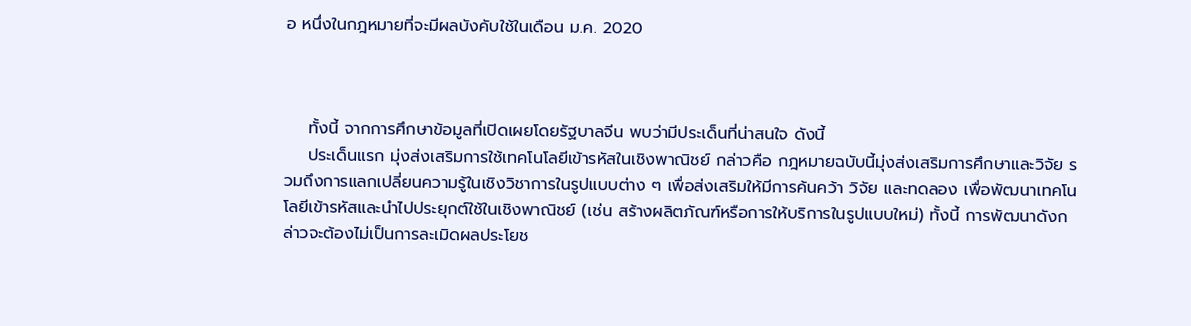อ หนึ่งในกฎหมายที่จะมีผลบังคับใช้ในเดือน ม.ค. 2020



    ทั้งนี้ จากการศึกษาข้อมูลที่เปิดเผยโดยรัฐบาลจีน พบว่ามีประเด็นที่น่าสนใจ ดังนี้
    ประเด็นแรก มุ่งส่งเสริมการใช้เทคโนโลยีเข้ารหัสในเชิงพาณิชย์ กล่าวคือ กฎหมายฉบับนี้มุ่งส่งเสริมการศึกษาและวิจัย รวมถึงการแลกเปลี่ยนความรู้ในเชิงวิชาการในรูปแบบต่าง ๆ เพื่อส่งเสริมให้มีการค้นคว้า วิจัย และทดลอง เพื่อพัฒนาเทคโนโลยีเข้ารหัสและนำไปประยุกต์ใช้ในเชิงพาณิชย์ (เช่น สร้างผลิตภัณฑ์หรือการให้บริการในรูปแบบใหม่) ทั้งนี้ การพัฒนาดังกล่าวจะต้องไม่เป็นการละเมิดผลประโยช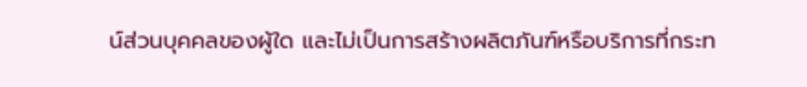น์ส่วนบุคคลของผู้ใด และไม่เป็นการสร้างผลิตภันฑ์หรือบริการที่กระท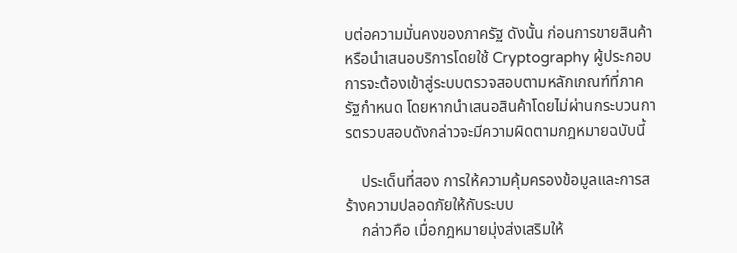บต่อความมั่นคงของภาครัฐ ดังนั้น ก่อนการขายสินค้าหรือนำเสนอบริการโดยใช้ Cryptography ผู้ประกอบการจะต้องเข้าสู่ระบบตรวจสอบตามหลักเกณฑ์ที่ภาครัฐกำหนด โดยหากนำเสนอสินค้าโดยไม่ผ่านกระบวนการตรวบสอบดังกล่าวจะมีความผิดตามกฎหมายฉบับนี้

    ประเด็นที่สอง การให้ความคุ้มครองข้อมูลและการสร้างความปลอดภัยให้กับระบบ
    กล่าวคือ เมื่อกฎหมายมุ่งส่งเสริมให้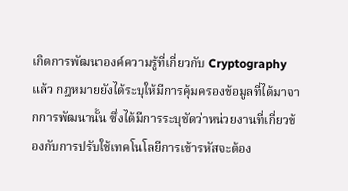เกิดการพัฒนาองค์ความรู้ที่เกี่ยวกับ Cryptography แล้ว กฎหมายยังได้ระบุให้มีการคุ้มครองข้อมูลที่ได้มาจากการพัฒนานั้น ซึ่งได้มีการระบุชัดว่าหน่วยงานที่เกี่ยวข้องกับการปรับใช้เทคโนโลยีการเข้ารหัสจะต้อง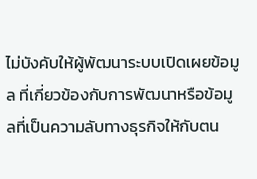ไม่บังคับให้ผู้พัฒนาระบบเปิดเผยข้อมูล ที่เกี่ยวข้องกับการพัฒนาหรือข้อมูลที่เป็นความลับทางธุรกิจให้กับตน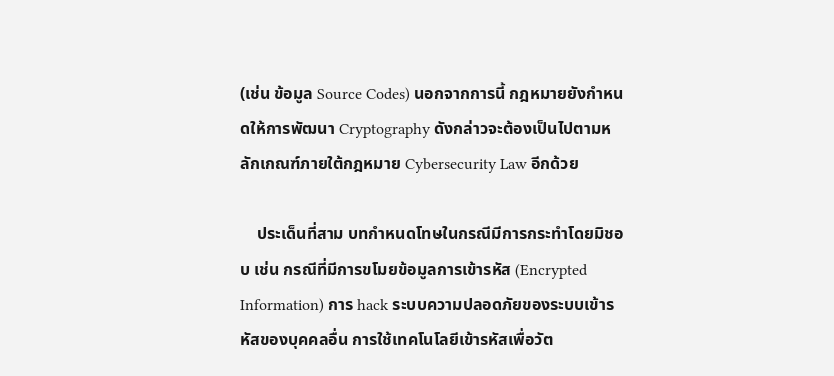(เช่น ข้อมูล Source Codes) นอกจากการนี้ กฎหมายยังกำหนดให้การพัฒนา Cryptography ดังกล่าวจะต้องเป็นไปตามหลักเกณฑ์ภายใต้กฎหมาย Cybersecurity Law อีกด้วย

    ประเด็นที่สาม บทกำหนดโทษในกรณีมีการกระทำโดยมิชอบ เช่น กรณีที่มีการขโมยข้อมูลการเข้ารหัส (Encrypted Information) การ hack ระบบความปลอดภัยของระบบเข้ารหัสของบุคคลอื่น การใช้เทคโนโลยีเข้ารหัสเพื่อวัต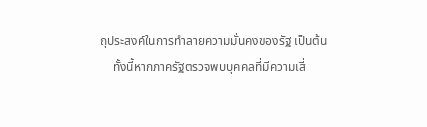ถุประสงค์ในการทำลายความมั่นคงของรัฐ เป็นต้น
    ทั้งนี้หากภาครัฐตรวจพบบุคคลที่มีความเสี่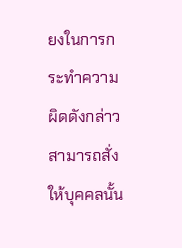ยงในการกระทำความผิดดังกล่าว สามารถสั่งให้บุคคลนั้น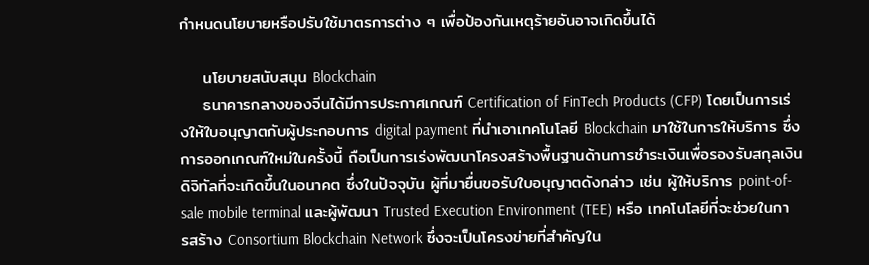กำหนดนโยบายหรือปรับใช้มาตรการต่าง ๆ เพื่อป้องกันเหตุร้ายอันอาจเกิดขึ้นได้

    นโยบายสนับสนุน Blockchain
    ธนาคารกลางของจีนได้มีการประกาศเกณฑ์ Certification of FinTech Products (CFP) โดยเป็นการเร่งให้ใบอนุญาตกับผู้ประกอบการ digital payment ที่นำเอาเทคโนโลยี Blockchain มาใช้ในการให้บริการ ซึ่งการออกเกณฑ์ใหม่ในครั้งนี้ ถือเป็นการเร่งพัฒนาโครงสร้างพื้นฐานด้านการชำระเงินเพื่อรองรับสกุลเงินดิจิทัลที่จะเกิดขึ้นในอนาคต ซึ่งในปัจจุบัน ผู้ที่มายื่นขอรับใบอนุญาตดังกล่าว เช่น ผู้ให้บริการ point-of-sale mobile terminal และผู้พัฒนา Trusted Execution Environment (TEE) หรือ เทคโนโลยีที่จะช่วยในการสร้าง Consortium Blockchain Network ซึ่งจะเป็นโครงข่ายที่สำคัญใน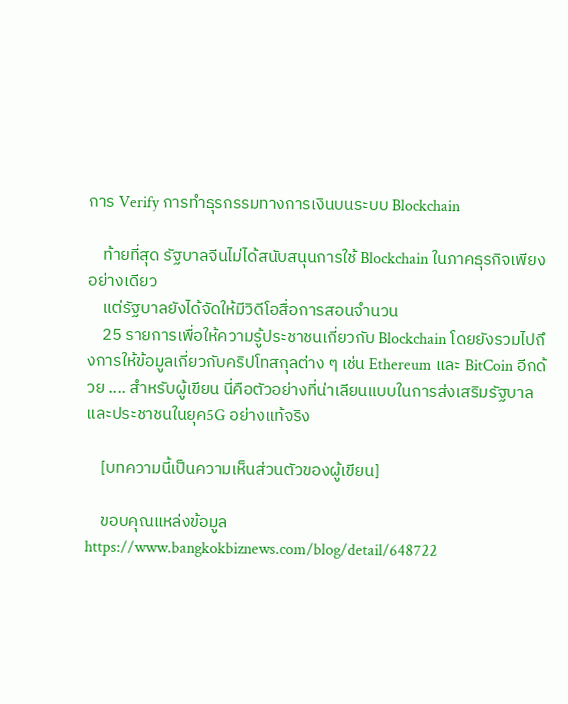การ Verify การทำธุรกรรมทางการเงินบนระบบ Blockchain

    ท้ายที่สุด รัฐบาลจีนไม่ได้สนับสนุนการใช้ Blockchain ในภาคธุรกิจเพียงอย่างเดียว
    แต่รัฐบาลยังได้จัดให้มีวิดีโอสื่อการสอนจำนวน
    25 รายการเพื่อให้ความรู้ประชาชนเกี่ยวกับ Blockchain โดยยังรวมไปถึงการให้ข้อมูลเกี่ยวกับคริปโทสกุลต่าง ๆ เช่น Ethereum และ BitCoin อีกด้วย .... สำหรับผู้เขียน นี่คือตัวอย่างที่น่าเลียนแบบในการส่งเสริมรัฐบาลและประชาชนในยุค5G อย่างแท้จริง

    [บทความนี้เป็นความเห็นส่วนตัวของผู้เขียน]

    ขอบคุณแหล่งข้อมูล https://www.bangkokbiznews.com/blog/detail/648722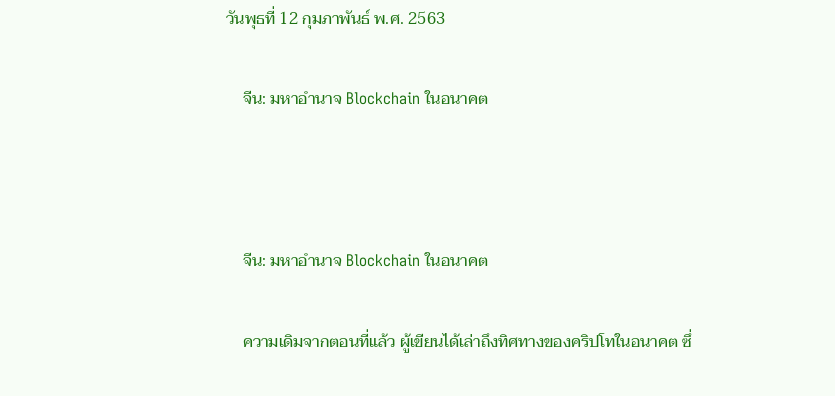วันพุธที่ 12 กุมภาพันธ์ พ.ศ. 2563

    จีน: มหาอำนาจ Blockchain ในอนาคต



    จีน: มหาอำนาจ Blockchain ในอนาคต

    ความเดิมจากตอนที่แล้ว ผู้เขียนได้เล่าถึงทิศทางของคริปโทในอนาคต ซึ่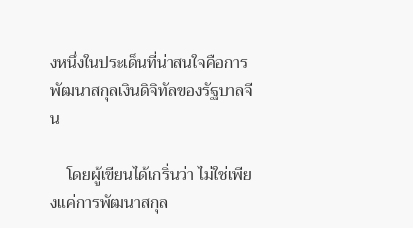งหนึ่งในประเด็นที่น่าสนใจคือการพัฒนาสกุลเงินดิจิทัลของรัฐบาลจีน

    โดยผู้เขียนได้เกริ่นว่า ไม่ใช่เพียงแค่การพัฒนาสกุล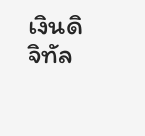เงินดิจิทัล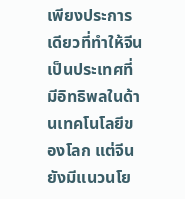เพียงประการเดียวที่ทำให้จีนเป็นประเทศที่มีอิทธิพลในด้านเทคโนโลยีของโลก แต่จีนยังมีแนวนโย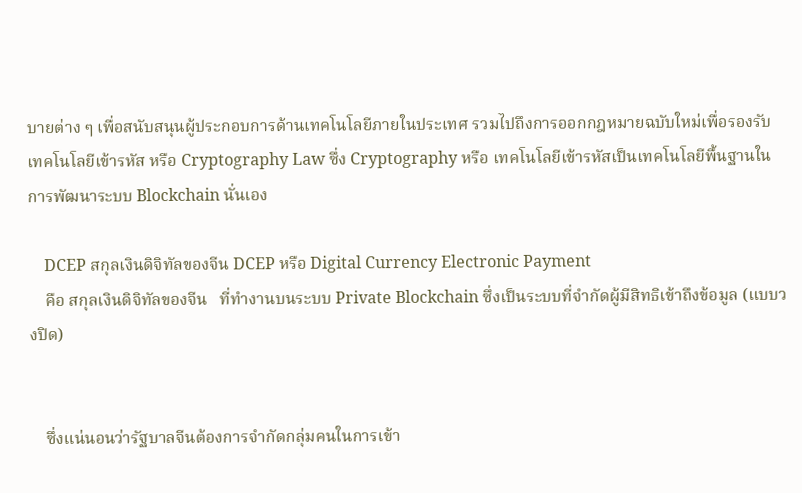บายต่าง ๆ เพื่อสนับสนุนผู้ประกอบการด้านเทคโนโลยีภายในประเทศ รวมไปถึงการออกกฎหมายฉบับใหม่เพื่อรองรับเทคโนโลยีเข้ารหัส หรือ Cryptography Law ซึ่ง Cryptography หรือ เทคโนโลยีเข้ารหัสเป็นเทคโนโลยีพื้นฐานในการพัฒนาระบบ Blockchain นั่นเอง

    DCEP สกุลเงินดิจิทัลของจีน DCEP หรือ Digital Currency Electronic Payment
    คือ สกุลเงินดิจิทัลของจีน   ที่ทำงานบนระบบ Private Blockchain ซึ่งเป็นระบบที่จำกัดผู้มีสิทธิเข้าถึงข้อมูล (แบบวงปิด)


    ซึ่งแน่นอนว่ารัฐบาลจีนต้องการจำกัดกลุ่มคนในการเข้า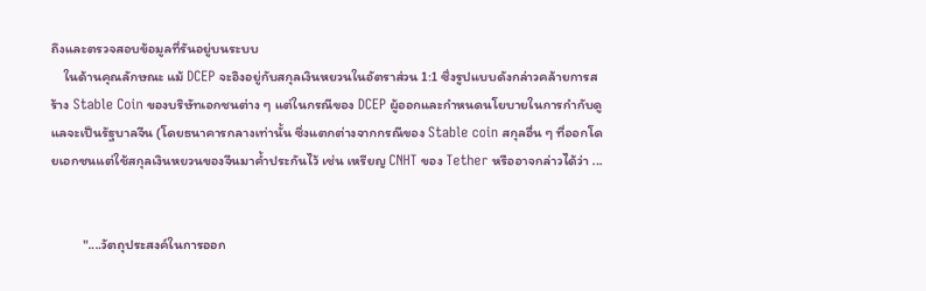ถึงและตรวจสอบข้อมูลที่รันอยู่บนระบบ
    ในด้านคุณลักษณะ แม้ DCEP จะอิงอยู่กับสกุลเงินหยวนในอัตราส่วน 1:1 ซึ่งรูปแบบดังกล่าวคล้ายการสร้าง Stable Coin ของบริษัทเอกชนต่าง ๆ แต่ในกรณีของ DCEP ผู้ออกและกำหนดนโยบายในการกำกับดูแลจะเป็นรัฐบาลจีน (โดยธนาคารกลางเท่านั้น ซึ่งแตกต่างจากกรณีของ Stable coin สกุลอื่น ๆ ที่ออกโดยเอกชนแต่ใช้สกุลเงินหยวนของจีนมาค้ำประกันไว้ เช่น เหรียญ CNHT ของ Tether หรืออาจกล่าวได้ว่า ...


          "....วัตถุประสงค์ในการออก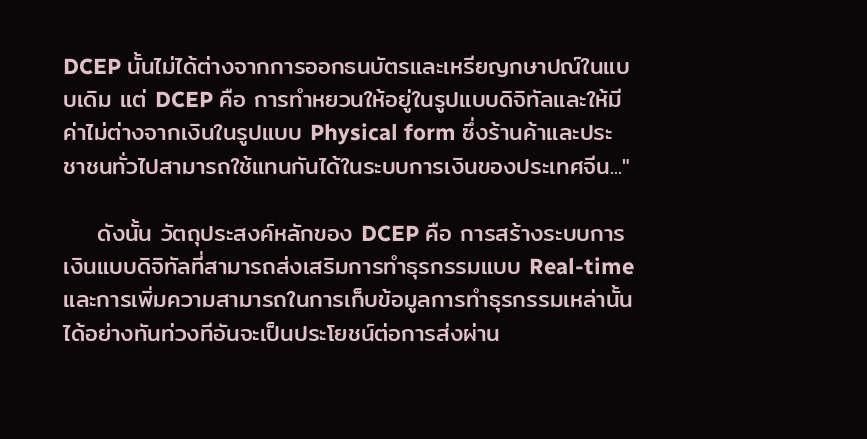DCEP นั้นไม่ได้ต่างจากการออกธนบัตรและเหรียญกษาปณ์ในแบบเดิม แต่ DCEP คือ การทำหยวนให้อยู่ในรูปแบบดิจิทัลและให้มีค่าไม่ต่างจากเงินในรูปแบบ Physical form ซึ่งร้านค้าและประชาชนทั่วไปสามารถใช้แทนกันได้ในระบบการเงินของประเทศจีน..."

    ดังนั้น วัตถุประสงค์หลักของ DCEP คือ การสร้างระบบการเงินแบบดิจิทัลที่สามารถส่งเสริมการทำธุรกรรมแบบ Real-time และการเพิ่มความสามารถในการเก็บข้อมูลการทำธุรกรรมเหล่านั้นได้อย่างทันท่วงทีอันจะเป็นประโยชน์ต่อการส่งผ่าน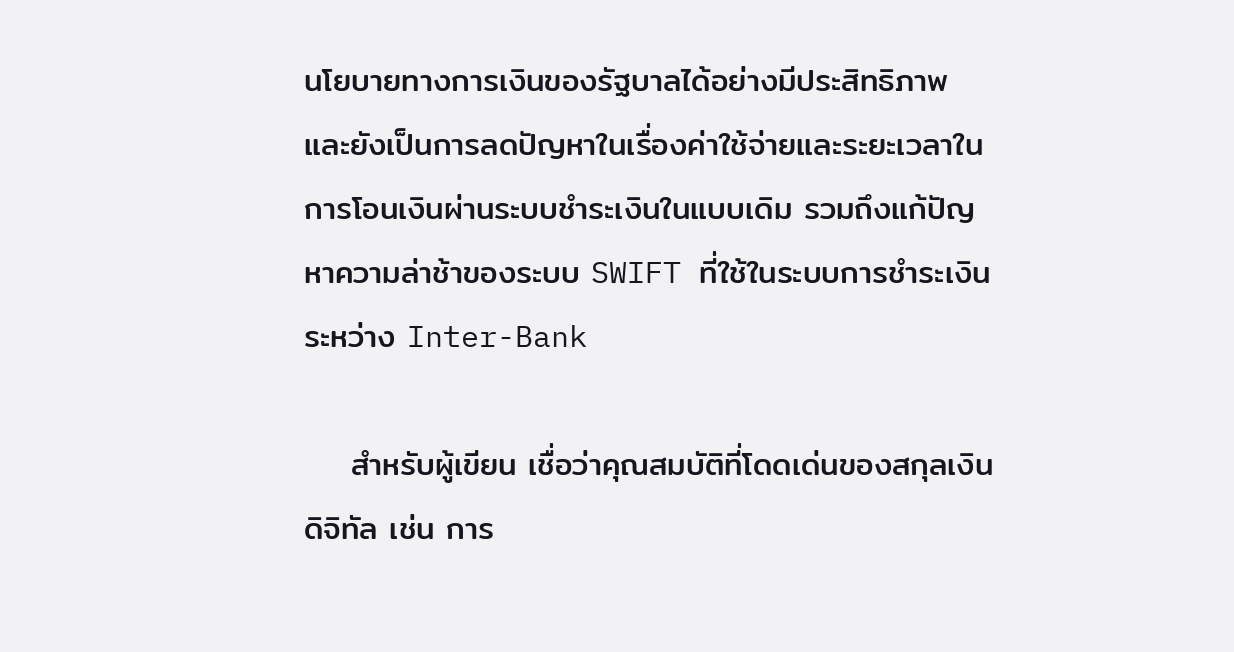นโยบายทางการเงินของรัฐบาลได้อย่างมีประสิทธิภาพ และยังเป็นการลดปัญหาในเรื่องค่าใช้จ่ายและระยะเวลาในการโอนเงินผ่านระบบชำระเงินในแบบเดิม รวมถึงแก้ปัญหาความล่าช้าของระบบ SWIFT ที่ใช้ในระบบการชำระเงินระหว่าง Inter-Bank

    สำหรับผู้เขียน เชื่อว่าคุณสมบัติที่โดดเด่นของสกุลเงินดิจิทัล เช่น การ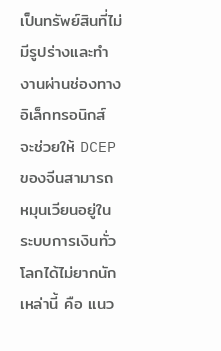เป็นทรัพย์สินที่ไม่มีรูปร่างและทำงานผ่านช่องทางอิเล็กทรอนิกส์ จะช่วยให้ DCEP ของจีนสามารถหมุนเวียนอยู่ในระบบการเงินทั่วโลกได้ไม่ยากนัก เหล่านี้ คือ แนว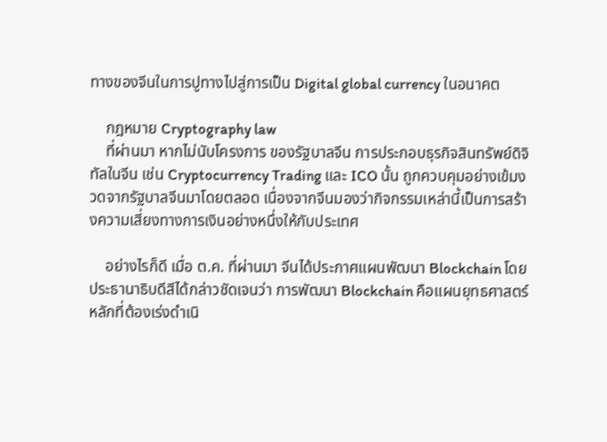ทางของจีนในการปูทางไปสู่การเป็น Digital global currency ในอนาคต

    กฎหมาย Cryptography law
    ที่ผ่านมา หากไม่นับโครงการ ของรัฐบาลจีน การประกอบธุรกิจสินทรัพย์ดิจิทัลในจีน เช่น Cryptocurrency Trading และ ICO นั้น ถูกควบคุมอย่างเข้มงวดจากรัฐบาลจีนมาโดยตลอด เนื่องจากจีนมองว่ากิจกรรมเหล่านี้เป็นการสร้างความเสี่ยงทางการเงินอย่างหนึ่งให้กับประเทศ

    อย่างไรก็ดี เมื่อ ต.ค. ที่ผ่านมา จีนได้ประกาศแผนพัฒนา Blockchain โดยประธานาธิบดีสีได้กล่าวชัดเจนว่า การพัฒนา Blockchain คือแผนยุทธศาสตร์หลักที่ต้องเร่งดำเนิ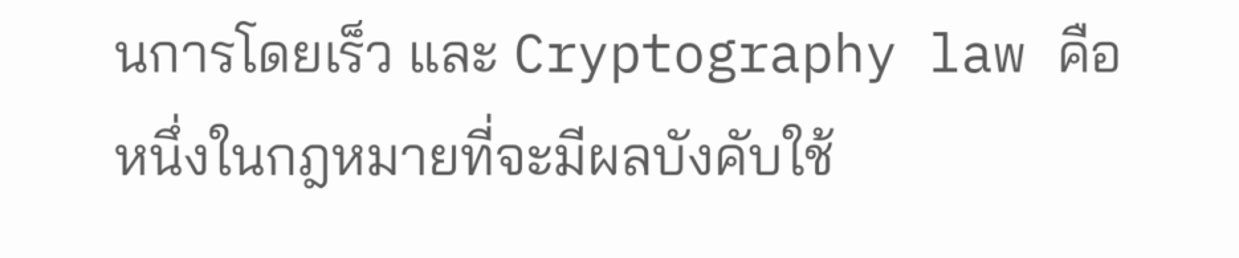นการโดยเร็ว และ Cryptography law คือ หนึ่งในกฎหมายที่จะมีผลบังคับใช้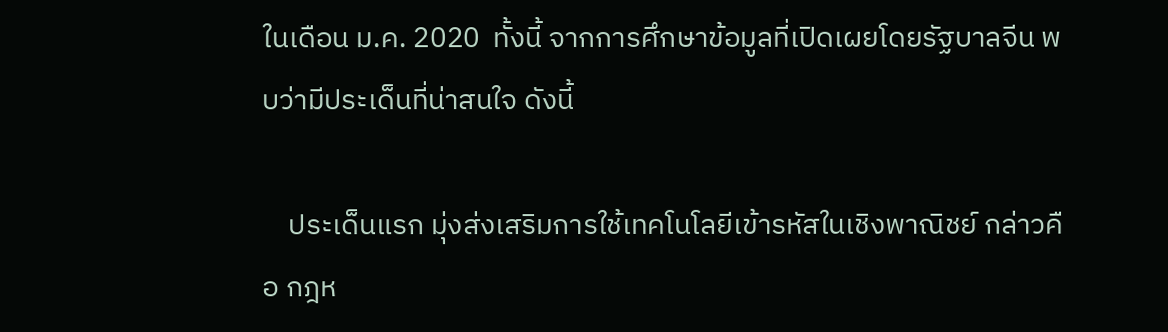ในเดือน ม.ค. 2020  ทั้งนี้ จากการศึกษาข้อมูลที่เปิดเผยโดยรัฐบาลจีน พบว่ามีประเด็นที่น่าสนใจ ดังนี้

    ประเด็นแรก มุ่งส่งเสริมการใช้เทคโนโลยีเข้ารหัสในเชิงพาณิชย์ กล่าวคือ กฎห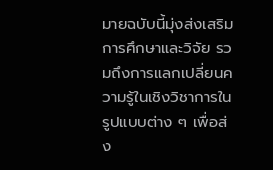มายฉบับนี้มุ่งส่งเสริมการศึกษาและวิจัย รวมถึงการแลกเปลี่ยนความรู้ในเชิงวิชาการในรูปแบบต่าง ๆ เพื่อส่ง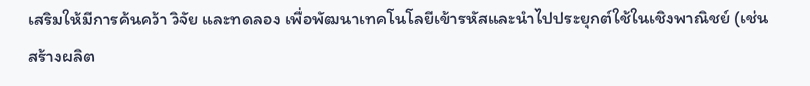เสริมให้มีการค้นคว้า วิจัย และทดลอง เพื่อพัฒนาเทคโนโลยีเข้ารหัสและนำไปประยุกต์ใช้ในเชิงพาณิชย์ (เช่น สร้างผลิต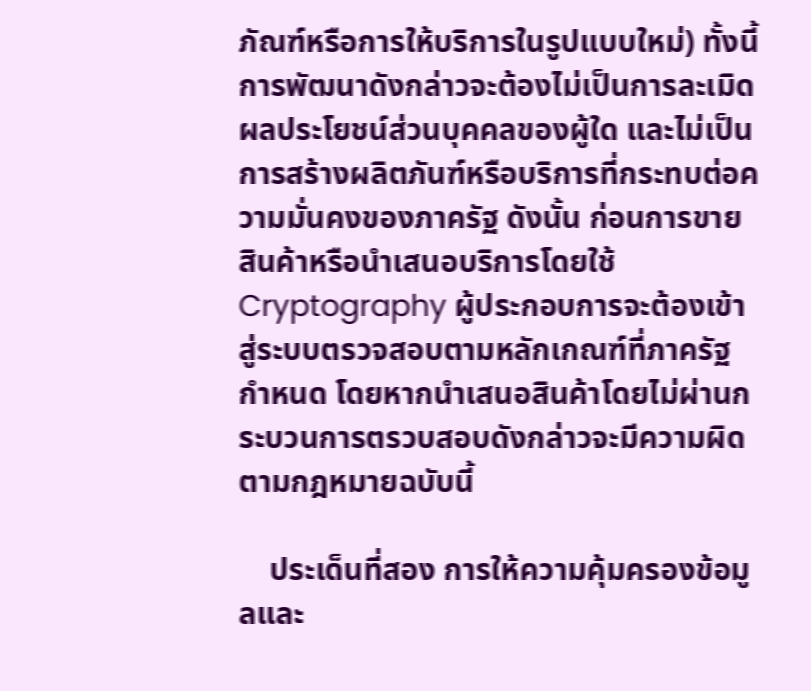ภัณฑ์หรือการให้บริการในรูปแบบใหม่) ทั้งนี้ การพัฒนาดังกล่าวจะต้องไม่เป็นการละเมิดผลประโยชน์ส่วนบุคคลของผู้ใด และไม่เป็นการสร้างผลิตภันฑ์หรือบริการที่กระทบต่อความมั่นคงของภาครัฐ ดังนั้น ก่อนการขายสินค้าหรือนำเสนอบริการโดยใช้ Cryptography ผู้ประกอบการจะต้องเข้าสู่ระบบตรวจสอบตามหลักเกณฑ์ที่ภาครัฐกำหนด โดยหากนำเสนอสินค้าโดยไม่ผ่านกระบวนการตรวบสอบดังกล่าวจะมีความผิดตามกฎหมายฉบับนี้

    ประเด็นที่สอง การให้ความคุ้มครองข้อมูลและ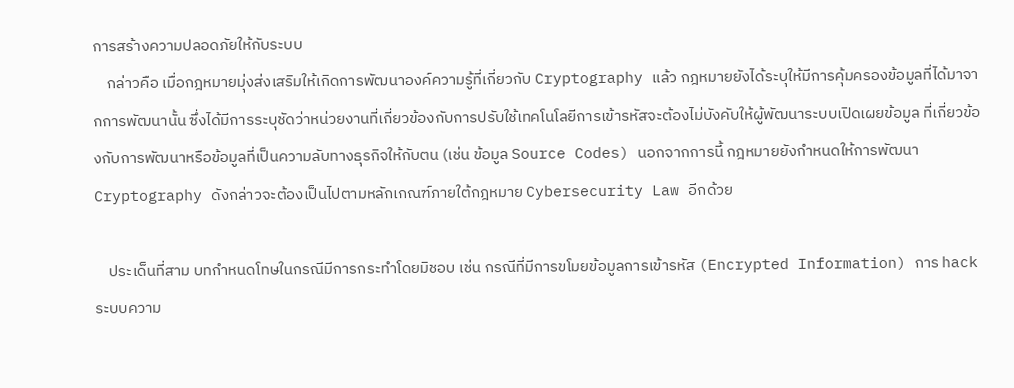การสร้างความปลอดภัยให้กับระบบ
    กล่าวคือ เมื่อกฎหมายมุ่งส่งเสริมให้เกิดการพัฒนาองค์ความรู้ที่เกี่ยวกับ Cryptography แล้ว กฎหมายยังได้ระบุให้มีการคุ้มครองข้อมูลที่ได้มาจากการพัฒนานั้น ซึ่งได้มีการระบุชัดว่าหน่วยงานที่เกี่ยวข้องกับการปรับใช้เทคโนโลยีการเข้ารหัสจะต้องไม่บังคับให้ผู้พัฒนาระบบเปิดเผยข้อมูล ที่เกี่ยวข้องกับการพัฒนาหรือข้อมูลที่เป็นความลับทางธุรกิจให้กับตน (เช่น ข้อมูล Source Codes) นอกจากการนี้ กฎหมายยังกำหนดให้การพัฒนา Cryptography ดังกล่าวจะต้องเป็นไปตามหลักเกณฑ์ภายใต้กฎหมาย Cybersecurity Law อีกด้วย

    ประเด็นที่สาม บทกำหนดโทษในกรณีมีการกระทำโดยมิชอบ เช่น กรณีที่มีการขโมยข้อมูลการเข้ารหัส (Encrypted Information) การ hack ระบบความ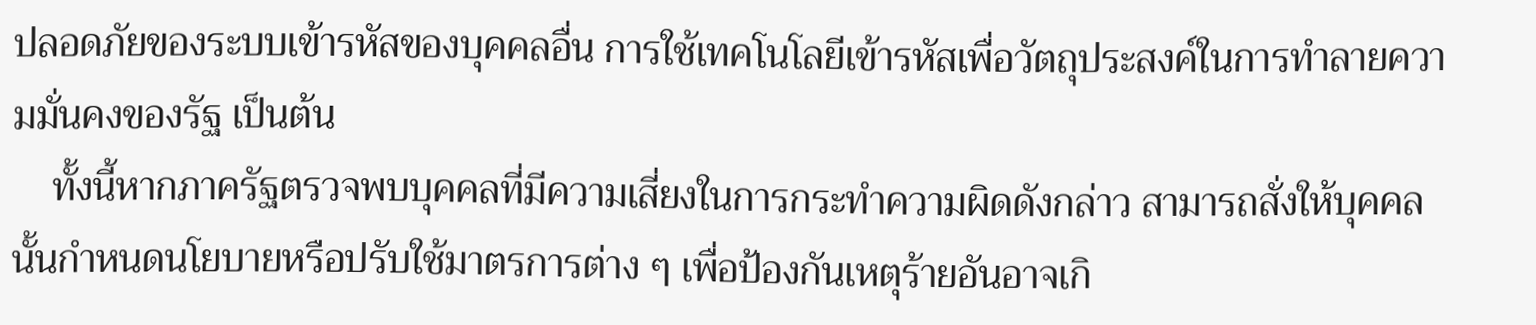ปลอดภัยของระบบเข้ารหัสของบุคคลอื่น การใช้เทคโนโลยีเข้ารหัสเพื่อวัตถุประสงค์ในการทำลายความมั่นคงของรัฐ เป็นต้น
    ทั้งนี้หากภาครัฐตรวจพบบุคคลที่มีความเสี่ยงในการกระทำความผิดดังกล่าว สามารถสั่งให้บุคคลนั้นกำหนดนโยบายหรือปรับใช้มาตรการต่าง ๆ เพื่อป้องกันเหตุร้ายอันอาจเกิ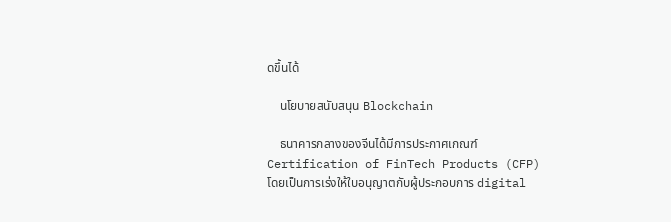ดขึ้นได้

    นโยบายสนับสนุน Blockchain

    ธนาคารกลางของจีนได้มีการประกาศเกณฑ์ Certification of FinTech Products (CFP) โดยเป็นการเร่งให้ใบอนุญาตกับผู้ประกอบการ digital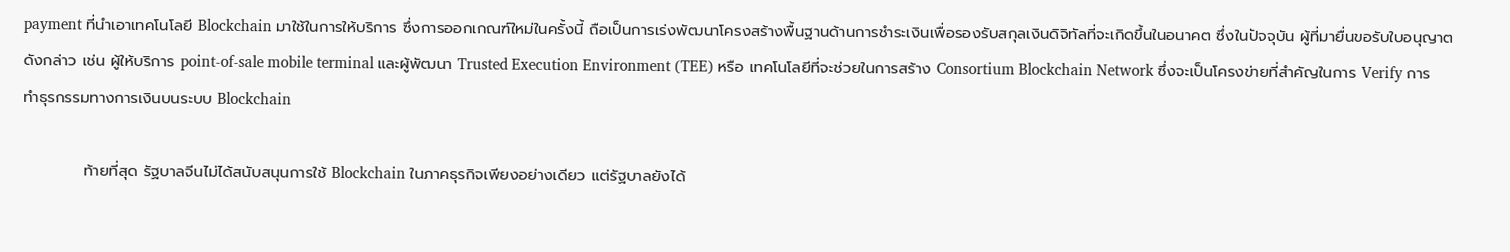payment ที่นำเอาเทคโนโลยี Blockchain มาใช้ในการให้บริการ ซึ่งการออกเกณฑ์ใหม่ในครั้งนี้ ถือเป็นการเร่งพัฒนาโครงสร้างพื้นฐานด้านการชำระเงินเพื่อรองรับสกุลเงินดิจิทัลที่จะเกิดขึ้นในอนาคต ซึ่งในปัจจุบัน ผู้ที่มายื่นขอรับใบอนุญาตดังกล่าว เช่น ผู้ให้บริการ point-of-sale mobile terminal และผู้พัฒนา Trusted Execution Environment (TEE) หรือ เทคโนโลยีที่จะช่วยในการสร้าง Consortium Blockchain Network ซึ่งจะเป็นโครงข่ายที่สำคัญในการ Verify การทำธุรกรรมทางการเงินบนระบบ Blockchain

           ท้ายที่สุด รัฐบาลจีนไม่ได้สนับสนุนการใช้ Blockchain ในภาคธุรกิจเพียงอย่างเดียว แต่รัฐบาลยังได้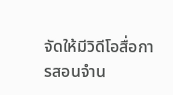จัดให้มีวิดีโอสื่อการสอนจำน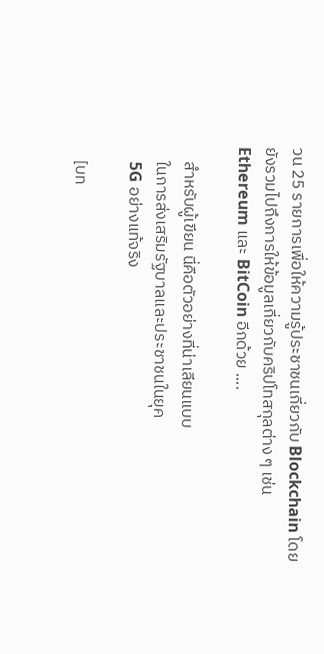วน 25 รายการเพื่อให้ความรู้ประชาชนเกี่ยวกับ Blockchain โดยยังรวมไปถึงการให้ข้อมูลเกี่ยวกับคริปโทสกุลต่าง ๆ เช่น Ethereum และ BitCoin อีกด้วย ....

    สำหรับผู้เขียน นี่คือตัวอย่างที่น่าเลียนแบบ
    ในการส่งเสริมรัฐบาลและประชาชนในยุค
    5G อย่างแท้จริง

    [บท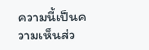ความนี้เป็นความเห็นส่ว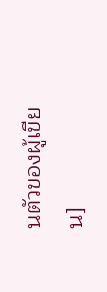นตัวของผู้เขียน]